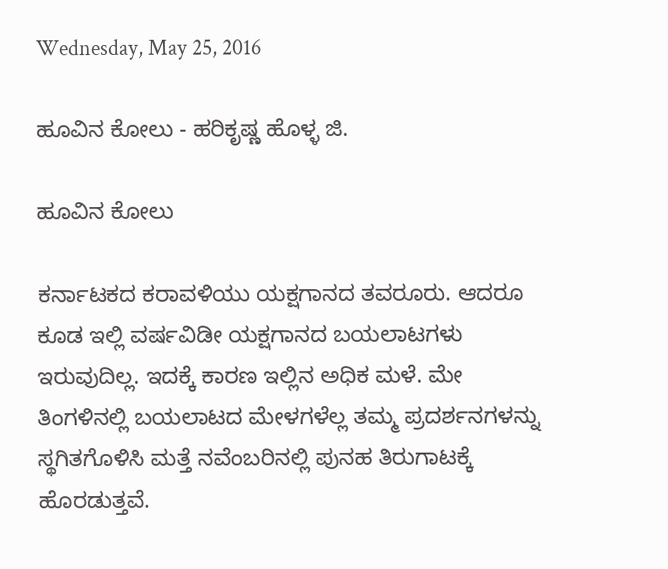Wednesday, May 25, 2016

ಹೂವಿನ ಕೋಲು - ಹರಿಕೃಷ್ಣ ಹೊಳ್ಳ ಜಿ.

ಹೂವಿನ ಕೋಲು

ಕರ್ನಾಟಕದ ಕರಾವಳಿಯು ಯಕ್ಷಗಾನದ ತವರೂರು. ಆದರೂ ಕೂಡ ಇಲ್ಲಿ ವರ್ಷವಿಡೀ ಯಕ್ಷಗಾನದ ಬಯಲಾಟಗಳು ಇರುವುದಿಲ್ಲ. ಇದಕ್ಕೆ ಕಾರಣ ಇಲ್ಲಿನ ಅಧಿಕ ಮಳೆ. ಮೇ ತಿಂಗಳಿನಲ್ಲಿ ಬಯಲಾಟದ ಮೇಳಗಳೆಲ್ಲ ತಮ್ಮ ಪ್ರದರ್ಶನಗಳನ್ನು ಸ್ಥಗಿತಗೊಳಿಸಿ ಮತ್ತೆ ನವೆಂಬರಿನಲ್ಲಿ ಪುನಹ ತಿರುಗಾಟಕ್ಕೆ ಹೊರಡುತ್ತವೆ.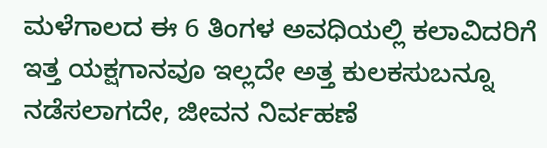ಮಳೆಗಾಲದ ಈ 6 ತಿಂಗಳ ಅವಧಿಯಲ್ಲಿ ಕಲಾವಿದರಿಗೆ ಇತ್ತ ಯಕ್ಷಗಾನವೂ ಇಲ್ಲದೇ ಅತ್ತ ಕುಲಕಸುಬನ್ನೂ ನಡೆಸಲಾಗದೇ, ಜೀವನ ನಿರ್ವಹಣೆ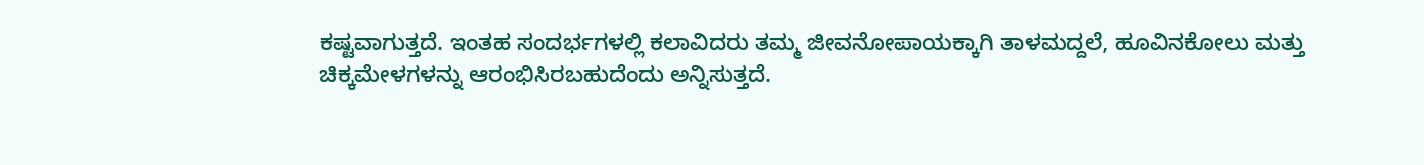ಕಷ್ಟವಾಗುತ್ತದೆ. ಇಂತಹ ಸಂದರ್ಭಗಳಲ್ಲಿ ಕಲಾವಿದರು ತಮ್ಮ ಜೀವನೋಪಾಯಕ್ಕಾಗಿ ತಾಳಮದ್ದಲೆ, ಹೂವಿನಕೋಲು ಮತ್ತು ಚಿಕ್ಕಮೇಳಗಳನ್ನು ಆರಂಭಿಸಿರಬಹುದೆಂದು ಅನ್ನಿಸುತ್ತದೆ.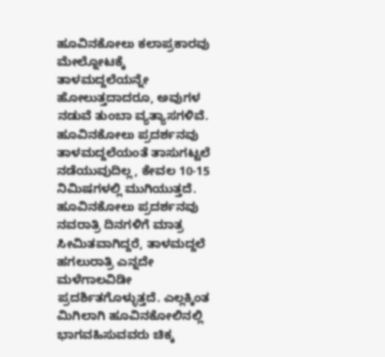ಹೂವಿನಕೋಲು ಕಲಾಪ್ರಕಾರವು ಮೇಲ್ನೋಟಕ್ಕೆ ತಾಳಮದ್ದಲೆಯನ್ನೇ ಹೋಲುತ್ತದಾದರೂ, ಅವುಗಳ ನಡುವೆ ತುಂಬಾ ವ್ಯತ್ಯಾಸಗಳಿವೆ. ಹೂವಿನಕೋಲು ಪ್ರದರ್ಶನವು ತಾಳಮದ್ದಲೆಯಂತೆ ತಾಸುಗಟ್ಟಲೆ ನಡೆಯುವುದಿಲ್ಲ, ಕೇವಲ 10-15 ನಿಮಿಷಗಳಲ್ಲಿ ಮುಗಿಯುತ್ತದೆ. ಹೂವಿನಕೋಲು ಪ್ರದರ್ಶನವು ನವರಾತ್ರಿ ದಿನಗಳಿಗೆ ಮಾತ್ರ ಸೀಮಿತವಾಗಿದ್ದರೆ, ತಾಳಮದ್ದಲೆ ಹಗಲುರಾತ್ರಿ ಎನ್ನದೇ ಮಳೆಗಾಲವಿಡೀ ಪ್ರದರ್ಶಿತಗೊಳ್ಳುತ್ತದೆ. ಎಲ್ಲಕ್ಕಿಂತ ಮಿಗಿಲಾಗಿ ಹೂವಿನಕೋಲಿನಲ್ಲಿ ಭಾಗವಹಿಸುವವರು ಚಿಕ್ಕ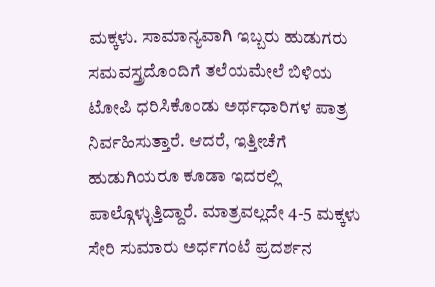ಮಕ್ಕಳು. ಸಾಮಾನ್ಯವಾಗಿ ಇಬ್ಬರು ಹುಡುಗರು ಸಮವಸ್ತ್ರದೊಂದಿಗೆ ತಲೆಯಮೇಲೆ ಬಿಳಿಯ ಟೋಪಿ ಧರಿಸಿಕೊಂಡು ಅರ್ಥಧಾರಿಗಳ ಪಾತ್ರ ನಿರ್ವಹಿಸುತ್ತಾರೆ. ಆದರೆ, ಇತ್ತೀಚೆಗೆ ಹುಡುಗಿಯರೂ ಕೂಡಾ ಇದರಲ್ಲಿ ಪಾಲ್ಗೊಳ್ಳುತ್ತಿದ್ದಾರೆ. ಮಾತ್ರವಲ್ಲದೇ 4-5 ಮಕ್ಕಳು ಸೇರಿ ಸುಮಾರು ಅರ್ಧಗಂಟೆ ಪ್ರದರ್ಶನ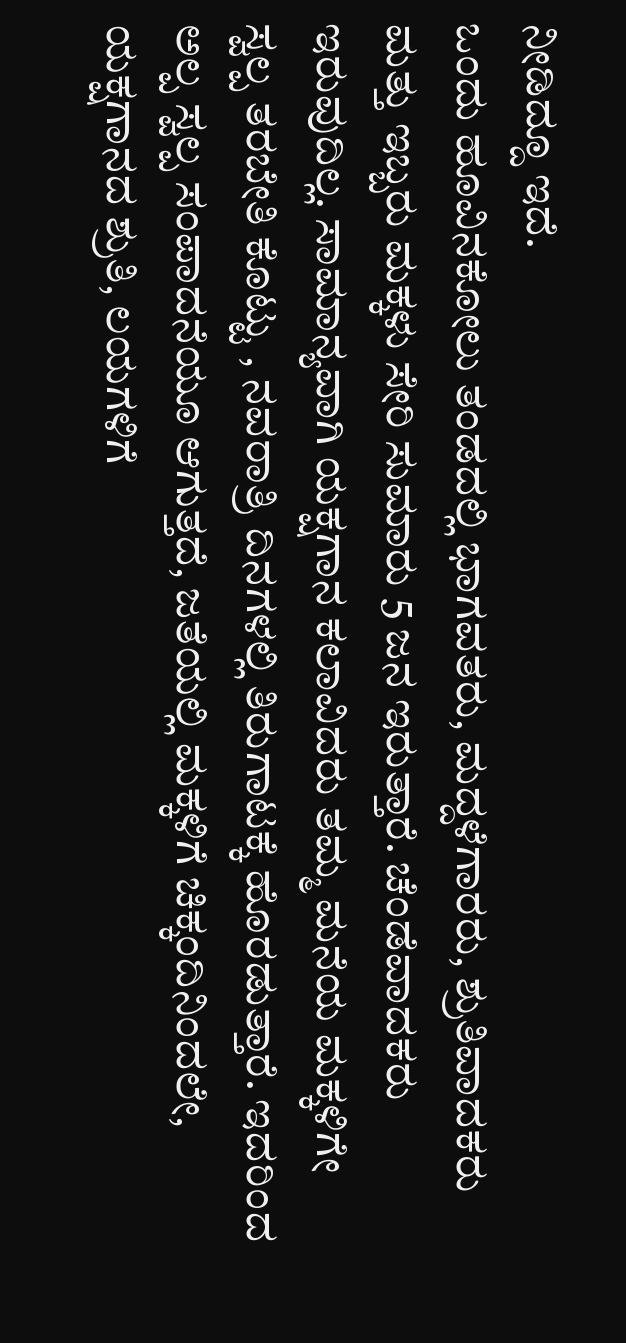ನೀಡಿದ್ದೂ ಇದೆ.
ಒಂದು ಹೂವಿನಕೋಲು ತಂಡದಲ್ಲಿ ಭಾಗವತರು, ಮದ್ದಳೆಗಾರರು, ಶ್ರುತಿವಾದಕರು ಮತ್ತು ಇಬ್ಬರು ಮಕ್ಕಳು ಸೇರಿ ಸುಮಾರು 5 ಜನ ಇರುತ್ತಾರೆ. ಚೆಂಡೆವಾದಕರು ಇರುವುದಿಲ್ಲ. ಸಾಮಾನ್ಯವಾಗಿ ಯಕ್ಷಗಾನ ಕಲಾವಿದರು ತಮ್ಮ ಮನೆಯ ಮಕ್ಕಳಿಗೇ ಸ್ವಲ್ಪ ತರಬೇತಿ ಕೊಟ್ಟು , ನವರಾತ್ರಿ ದಿನಗಳಲ್ಲಿ ತಿರುಗಾಟಕ್ಕೆ ಹೊರಡುತ್ತಾರೆ. ಇದರಿಂದ ಅಲ್ಪ ಸ್ವಲ್ಪ ಸಂಪಾದನೆಯೂ ಆಗುತ್ತದೆ, ಜತೆಯಲ್ಲಿ ಮಕ್ಕಳಿಗೆ ಚಿಕ್ಕಂದಿನಿಂದಲೇ, ಯಕ್ಷಗಾನದ ಶ್ರುತಿ, ಲಯಗಳಿಗೆ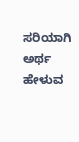ಸರಿಯಾಗಿ ಅರ್ಥ ಹೇಳುವ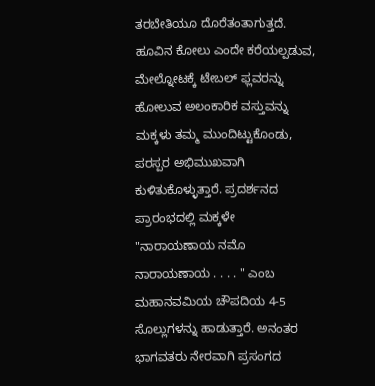ತರಬೇತಿಯೂ ದೊರೆತಂತಾಗುತ್ತದೆ.
ಹೂವಿನ ಕೋಲು ಎಂದೇ ಕರೆಯಲ್ಪಡುವ, ಮೇಲ್ನೋಟಕ್ಕೆ ಟೇಬಲ್ ಫ್ಲವರನ್ನು ಹೋಲುವ ಅಲಂಕಾರಿಕ ವಸ್ತುವನ್ನು ಮಕ್ಕಳು ತಮ್ಮ ಮುಂದಿಟ್ಟುಕೊಂಡು, ಪರಸ್ಪರ ಅಭಿಮುಖವಾಗಿ ಕುಳಿತುಕೊಳ್ಳುತ್ತಾರೆ. ಪ್ರದರ್ಶನದ ಪ್ರಾರಂಭದಲ್ಲಿ ಮಕ್ಕಳೇ "ನಾರಾಯಣಾಯ ನಮೊ ನಾರಾಯಣಾಯ . . . . " ಎಂಬ ಮಹಾನವಮಿಯ ಚೌಪದಿಯ 4-5 ಸೊಲ್ಲುಗಳನ್ನು ಹಾಡುತ್ತಾರೆ. ಅನಂತರ ಭಾಗವತರು ನೇರವಾಗಿ ಪ್ರಸಂಗದ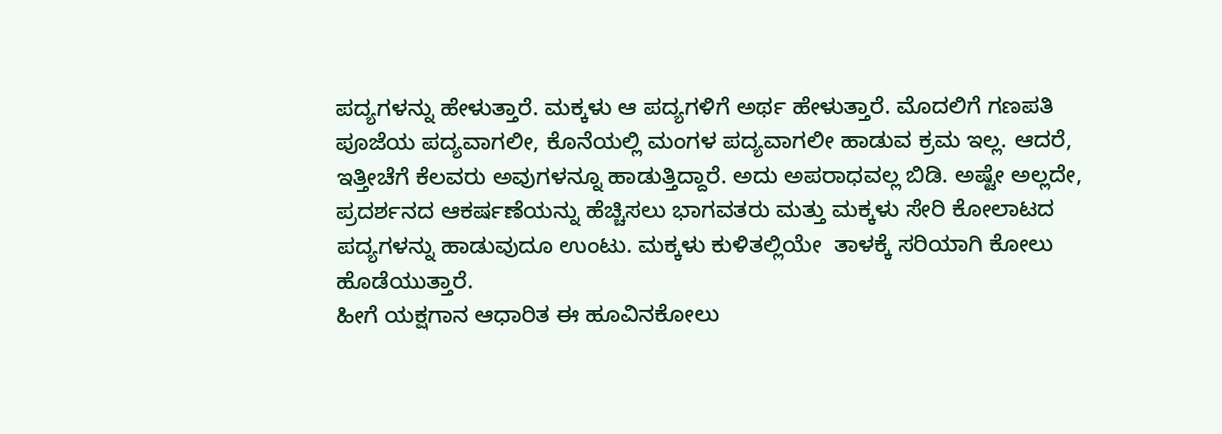ಪದ್ಯಗಳನ್ನು ಹೇಳುತ್ತಾರೆ. ಮಕ್ಕಳು ಆ ಪದ್ಯಗಳಿಗೆ ಅರ್ಥ ಹೇಳುತ್ತಾರೆ. ಮೊದಲಿಗೆ ಗಣಪತಿ ಪೂಜೆಯ ಪದ್ಯವಾಗಲೀ, ಕೊನೆಯಲ್ಲಿ ಮಂಗಳ ಪದ್ಯವಾಗಲೀ ಹಾಡುವ ಕ್ರಮ ಇಲ್ಲ. ಆದರೆ, ಇತ್ತೀಚೆಗೆ ಕೆಲವರು ಅವುಗಳನ್ನೂ ಹಾಡುತ್ತಿದ್ದಾರೆ. ಅದು ಅಪರಾಧವಲ್ಲ ಬಿಡಿ. ಅಷ್ಟೇ ಅಲ್ಲದೇ, ಪ್ರದರ್ಶನದ ಆಕರ್ಷಣೆಯನ್ನು ಹೆಚ್ಚಿಸಲು ಭಾಗವತರು ಮತ್ತು ಮಕ್ಕಳು ಸೇರಿ ಕೋಲಾಟದ ಪದ್ಯಗಳನ್ನು ಹಾಡುವುದೂ ಉಂಟು. ಮಕ್ಕಳು ಕುಳಿತಲ್ಲಿಯೇ  ತಾಳಕ್ಕೆ ಸರಿಯಾಗಿ ಕೋಲು ಹೊಡೆಯುತ್ತಾರೆ.
ಹೀಗೆ ಯಕ್ಷಗಾನ ಆಧಾರಿತ ಈ ಹೂವಿನಕೋಲು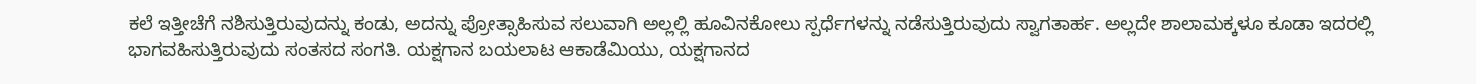ಕಲೆ ಇತ್ತೀಚೆಗೆ ನಶಿಸುತ್ತಿರುವುದನ್ನು ಕಂಡು, ಅದನ್ನು ಪ್ರೋತ್ಸಾಹಿಸುವ ಸಲುವಾಗಿ ಅಲ್ಲಲ್ಲಿ ಹೂವಿನಕೋಲು ಸ್ಪರ್ಧೆಗಳನ್ನು ನಡೆಸುತ್ತಿರುವುದು ಸ್ವಾಗತಾರ್ಹ. ಅಲ್ಲದೇ ಶಾಲಾಮಕ್ಕಳೂ ಕೂಡಾ ಇದರಲ್ಲಿ ಭಾಗವಹಿಸುತ್ತಿರುವುದು ಸಂತಸದ ಸಂಗತಿ. ಯಕ್ಷಗಾನ ಬಯಲಾಟ ಆಕಾಡೆಮಿಯು, ಯಕ್ಷಗಾನದ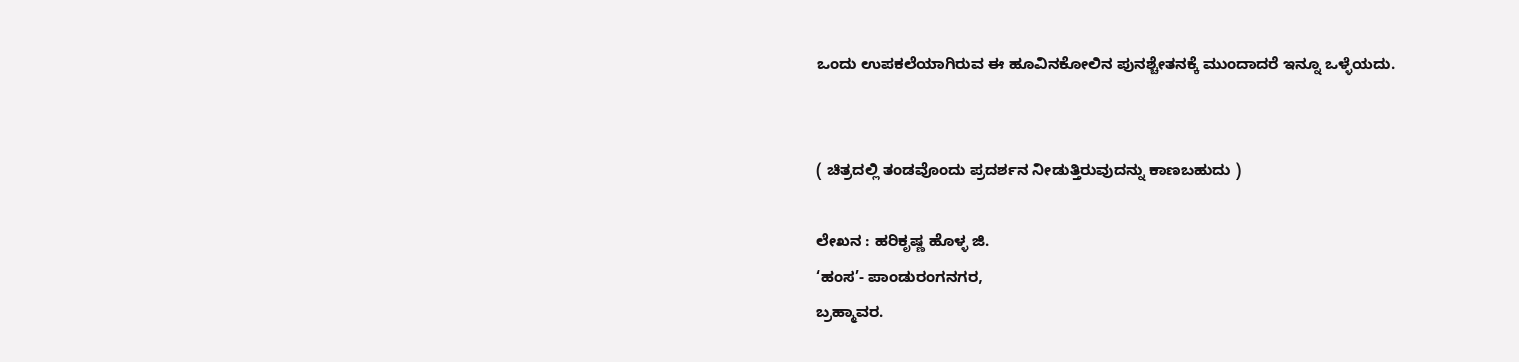ಒಂದು ಉಪಕಲೆಯಾಗಿರುವ ಈ ಹೂವಿನಕೋಲಿನ ಪುನಶ್ಚೇತನಕ್ಕೆ ಮುಂದಾದರೆ ಇನ್ನೂ ಒಳ್ಳೆಯದು.


( ಚಿತ್ರದಲ್ಲಿ ತಂಡವೊಂದು ಪ್ರದರ್ಶನ ನೀಡುತ್ತಿರುವುದನ್ನು ಕಾಣಬಹುದು )

ಲೇಖನ : ಹರಿಕೃಷ್ಣ ಹೊಳ್ಳ ಜಿ.
‘ಹಂಸ’- ಪಾಂಡುರಂಗನಗರ,
ಬ್ರಹ್ಮಾವರ.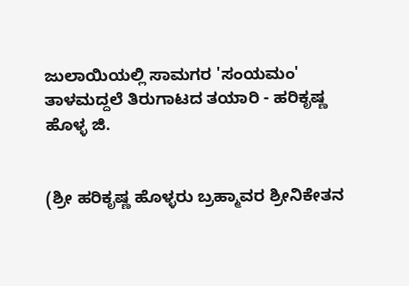ಜುಲಾಯಿಯಲ್ಲಿ ಸಾಮಗರ 'ಸಂಯಮಂ' ತಾಳಮದ್ದಲೆ ತಿರುಗಾಟದ ತಯಾರಿ - ಹರಿಕೃಷ್ಣ ಹೊಳ್ಳ ಜಿ.


(ಶ್ರೀ ಹರಿಕೃಷ್ಣ ಹೊಳ್ಳರು ಬ್ರಹ್ಮಾವರ ಶ್ರೀನಿಕೇತನ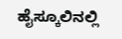ಹೈಸ್ಕೂಲಿನಲ್ಲಿ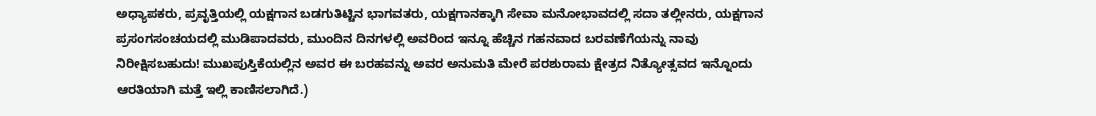ಅಧ್ಯಾಪಕರು, ಪ್ರವೃತ್ತಿಯಲ್ಲಿ ಯಕ್ಷಗಾನ ಬಡಗುತಿಟ್ಟಿನ ಭಾಗವತರು, ಯಕ್ಷಗಾನಕ್ಕಾಗಿ ಸೇವಾ ಮನೋಭಾವದಲ್ಲಿ ಸದಾ ತಲ್ಲೀನರು, ಯಕ್ಷಗಾನ ಪ್ರಸಂಗಸಂಚಯದಲ್ಲಿ ಮುಡಿಪಾದವರು, ಮುಂದಿನ ದಿನಗಳಲ್ಲಿ ಅವರಿಂದ ಇನ್ನೂ ಹೆಚ್ಚಿನ ಗಹನವಾದ ಬರವಣೆಗೆಯನ್ನು ನಾವು ನಿರೀಕ್ಷಿಸಬಹುದು! ಮುಖಪುಸ್ತಿಕೆಯಲ್ಲಿನ ಅವರ ಈ ಬರಹವನ್ನು ಅವರ ಅನುಮತಿ ಮೇರೆ ಪರಶುರಾಮ ಕ್ಷೇತ್ರದ ನಿತ್ಯೋತ್ಸವದ ಇನ್ನೊಂದು ಆರತಿಯಾಗಿ ಮತ್ತೆ ಇಲ್ಲಿ ಕಾಣಿಸಲಾಗಿದೆ.)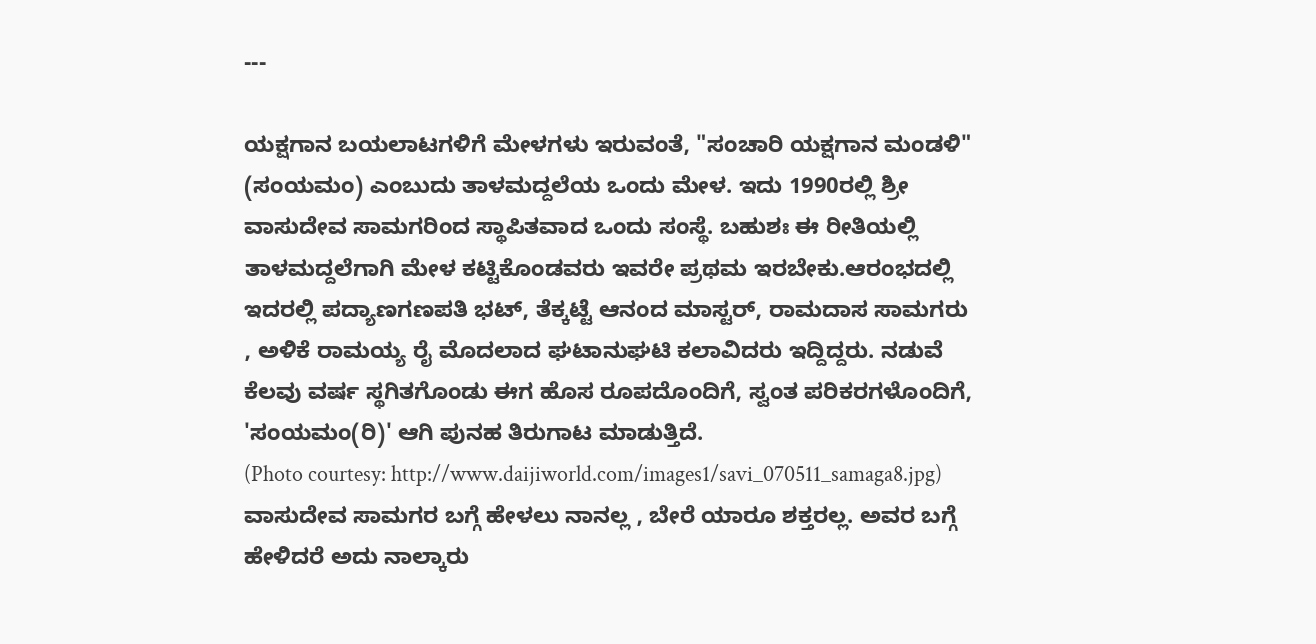---

ಯಕ್ಷಗಾನ ಬಯಲಾಟಗಳಿಗೆ ಮೇಳಗಳು ಇರುವಂತೆ, "ಸಂಚಾರಿ ಯಕ್ಷಗಾನ ಮಂಡಳಿ" (ಸಂಯಮಂ) ಎಂಬುದು ತಾಳಮದ್ದಲೆಯ ಒಂದು ಮೇಳ. ಇದು 1990ರಲ್ಲಿ ಶ್ರೀ ವಾಸುದೇವ ಸಾಮಗರಿಂದ ಸ್ಥಾಪಿತವಾದ ಒಂದು ಸಂಸ್ಥೆ. ಬಹುಶಃ ಈ ರೀತಿಯಲ್ಲಿ ತಾಳಮದ್ದಲೆಗಾಗಿ ಮೇಳ ಕಟ್ಟಿಕೊಂಡವರು ಇವರೇ ಪ್ರಥಮ ಇರಬೇಕು.ಆರಂಭದಲ್ಲಿ ಇದರಲ್ಲಿ ಪದ್ಯಾಣಗಣಪತಿ ಭಟ್, ತೆಕ್ಕಟ್ಟೆ ಆನಂದ ಮಾಸ್ಟರ್, ರಾಮದಾಸ ಸಾಮಗರು , ಅಳಿಕೆ ರಾಮಯ್ಯ ರೈ ಮೊದಲಾದ ಘಟಾನುಘಟಿ ಕಲಾವಿದರು ಇದ್ದಿದ್ದರು. ನಡುವೆ ಕೆಲವು ವರ್ಷ ಸ್ಥಗಿತಗೊಂಡು ಈಗ ಹೊಸ ರೂಪದೊಂದಿಗೆ, ಸ್ವಂತ ಪರಿಕರಗಳೊಂದಿಗೆ, 'ಸಂಯಮಂ(ರಿ)' ಆಗಿ ಪುನಹ ತಿರುಗಾಟ ಮಾಡುತ್ತಿದೆ.
(Photo courtesy: http://www.daijiworld.com/images1/savi_070511_samaga8.jpg)
ವಾಸುದೇವ ಸಾಮಗರ ಬಗ್ಗೆ ಹೇಳಲು ನಾನಲ್ಲ , ಬೇರೆ ಯಾರೂ ಶಕ್ತರಲ್ಲ. ಅವರ ಬಗ್ಗೆ ಹೇಳಿದರೆ ಅದು ನಾಲ್ಕಾರು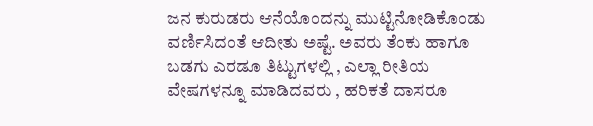ಜನ ಕುರುಡರು ಆನೆಯೊಂದನ್ನು ಮುಟ್ಟಿನೋಡಿಕೊಂಡು ವರ್ಣಿಸಿದಂತೆ ಆದೀತು ಅಷ್ಟೆ. ಅವರು ತೆಂಕು ಹಾಗೂ ಬಡಗು ಎರಡೂ ತಿಟ್ಟುಗಳಲ್ಲಿ , ಎಲ್ಲಾ ರೀತಿಯ ವೇಷಗಳನ್ನೂ ಮಾಡಿದವರು , ಹರಿಕತೆ ದಾಸರೂ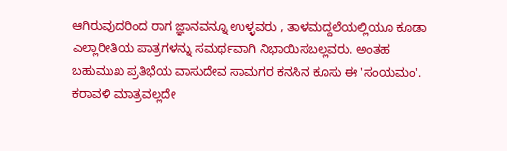ಆಗಿರುವುದರಿಂದ ರಾಗ ಜ್ಞಾನವನ್ನೂ ಉಳ್ಳವರು , ತಾಳಮದ್ದಲೆಯಲ್ಲಿಯೂ ಕೂಡಾ ಎಲ್ಲಾರೀತಿಯ ಪಾತ್ರಗಳನ್ನು ಸಮರ್ಥವಾಗಿ ನಿಭಾಯಿಸಬಲ್ಲವರು. ಅಂತಹ ಬಹುಮುಖ ಪ್ರತಿಭೆಯ ವಾಸುದೇವ ಸಾಮಗರ ಕನಸಿನ ಕೂಸು ಈ 'ಸಂಯಮಂ'.
ಕರಾವಳಿ ಮಾತ್ರವಲ್ಲದೇ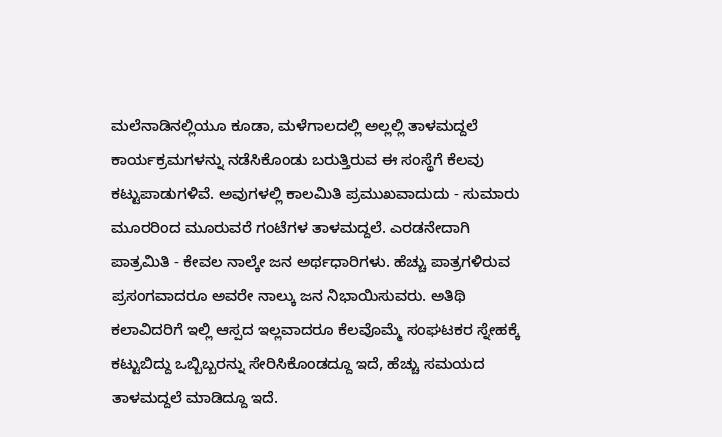ಮಲೆನಾಡಿನಲ್ಲಿಯೂ ಕೂಡಾ, ಮಳೆಗಾಲದಲ್ಲಿ ಅಲ್ಲಲ್ಲಿ ತಾಳಮದ್ದಲೆ ಕಾರ್ಯಕ್ರಮಗಳನ್ನು ನಡೆಸಿಕೊಂಡು ಬರುತ್ತಿರುವ ಈ ಸಂಸ್ಥೆಗೆ ಕೆಲವು ಕಟ್ಟುಪಾಡುಗಳಿವೆ. ಅವುಗಳಲ್ಲಿ ಕಾಲಮಿತಿ ಪ್ರಮುಖವಾದುದು - ಸುಮಾರು ಮೂರರಿಂದ ಮೂರುವರೆ ಗಂಟೆಗಳ ತಾಳಮದ್ದಲೆ. ಎರಡನೇದಾಗಿ ಪಾತ್ರಮಿತಿ - ಕೇವಲ ನಾಲ್ಕೇ ಜನ ಅರ್ಥಧಾರಿಗಳು. ಹೆಚ್ಚು ಪಾತ್ರಗಳಿರುವ ಪ್ರಸಂಗವಾದರೂ ಅವರೇ ನಾಲ್ಕು ಜನ ನಿಭಾಯಿಸುವರು. ಅತಿಥಿ ಕಲಾವಿದರಿಗೆ ಇಲ್ಲಿ ಆಸ್ಪದ ಇಲ್ಲವಾದರೂ ಕೆಲವೊಮ್ಮೆ ಸಂಘಟಕರ ಸ್ನೇಹಕ್ಕೆ ಕಟ್ಟುಬಿದ್ದು ಒಬ್ಬಿಬ್ಬರನ್ನು ಸೇರಿಸಿಕೊಂಡದ್ದೂ ಇದೆ, ಹೆಚ್ಚು ಸಮಯದ ತಾಳಮದ್ದಲೆ ಮಾಡಿದ್ದೂ ಇದೆ.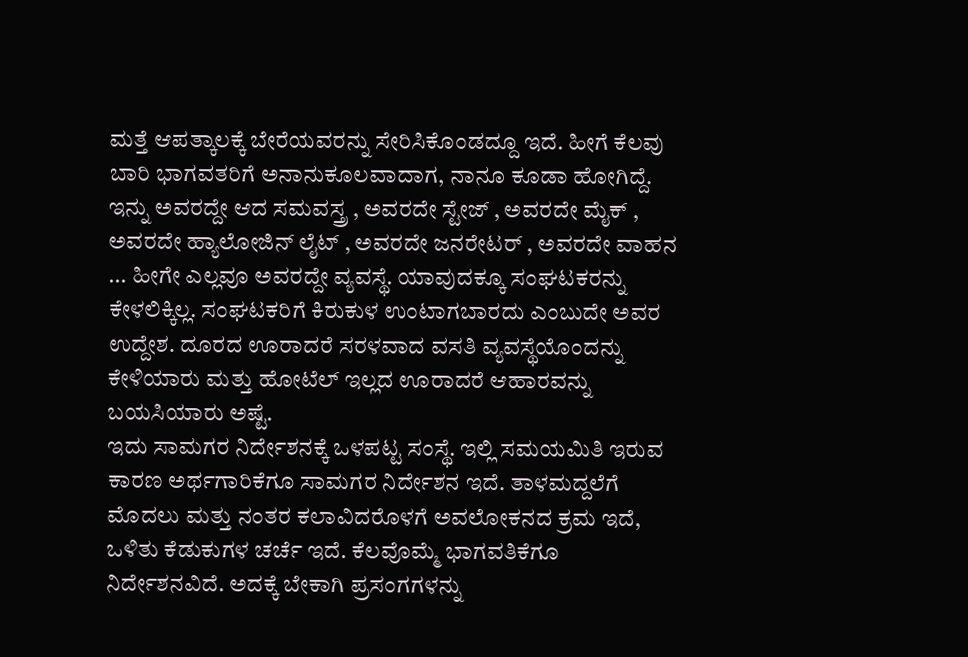ಮತ್ತೆ ಆಪತ್ಕಾಲಕ್ಕೆ ಬೇರೆಯವರನ್ನು ಸೇರಿಸಿಕೊಂಡದ್ದೂ ಇದೆ. ಹೀಗೆ ಕೆಲವು ಬಾರಿ ಭಾಗವತರಿಗೆ ಅನಾನುಕೂಲವಾದಾಗ, ನಾನೂ ಕೂಡಾ ಹೋಗಿದ್ದೆ. ಇನ್ನು ಅವರದ್ದೇ ಆದ ಸಮವಸ್ತ್ರ , ಅವರದೇ ಸ್ಟೇಜ್ , ಅವರದೇ ಮೈಕ್ , ಅವರದೇ ಹ್ಯಾಲೋಜಿನ್ ಲೈಟ್ , ಅವರದೇ ಜನರೇಟರ್ , ಅವರದೇ ವಾಹನ ... ಹೀಗೇ ಎಲ್ಲವೂ ಅವರದ್ದೇ ವ್ಯವಸ್ಥೆ. ಯಾವುದಕ್ಕೂ ಸಂಘಟಕರನ್ನು ಕೇಳಲಿಕ್ಕಿಲ್ಲ. ಸಂಘಟಕರಿಗೆ ಕಿರುಕುಳ ಉಂಟಾಗಬಾರದು ಎಂಬುದೇ ಅವರ ಉದ್ದೇಶ. ದೂರದ ಊರಾದರೆ ಸರಳವಾದ ವಸತಿ ವ್ಯವಸ್ಥೆಯೊಂದನ್ನು ಕೇಳಿಯಾರು ಮತ್ತು ಹೋಟೆಲ್ ಇಲ್ಲದ ಊರಾದರೆ ಆಹಾರವನ್ನು ಬಯಸಿಯಾರು ಅಷ್ಟೆ.
ಇದು ಸಾಮಗರ ನಿರ್ದೇಶನಕ್ಕೆ ಒಳಪಟ್ಟ ಸಂಸ್ಥೆ. ಇಲ್ಲಿ ಸಮಯಮಿತಿ ಇರುವ ಕಾರಣ ಅರ್ಥಗಾರಿಕೆಗೂ ಸಾಮಗರ ನಿರ್ದೇಶನ ಇದೆ. ತಾಳಮದ್ದಲೆಗೆ ಮೊದಲು ಮತ್ತು ನಂತರ ಕಲಾವಿದರೊಳಗೆ ಅವಲೋಕನದ ಕ್ರಮ ಇದೆ, ಒಳಿತು ಕೆಡುಕುಗಳ ಚರ್ಚೆ ಇದೆ. ಕೆಲವೊಮ್ಮೆ ಭಾಗವತಿಕೆಗೂ ನಿರ್ದೇಶನವಿದೆ. ಅದಕ್ಕೆ ಬೇಕಾಗಿ ಪ್ರಸಂಗಗಳನ್ನು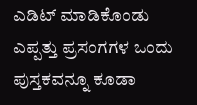ಎಡಿಟ್ ಮಾಡಿಕೊಂಡು ಎಪ್ಪತ್ತು ಪ್ರಸಂಗಗಳ ಒಂದು ಪುಸ್ತಕವನ್ನೂ ಕೂಡಾ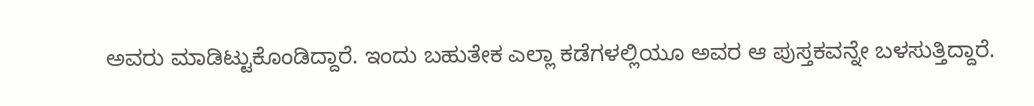ಅವರು ಮಾಡಿಟ್ಟುಕೊಂಡಿದ್ದಾರೆ. ಇಂದು ಬಹುತೇಕ ಎಲ್ಲಾ ಕಡೆಗಳಲ್ಲಿಯೂ ಅವರ ಆ ಪುಸ್ತಕವನ್ನೇ ಬಳಸುತ್ತಿದ್ದಾರೆ.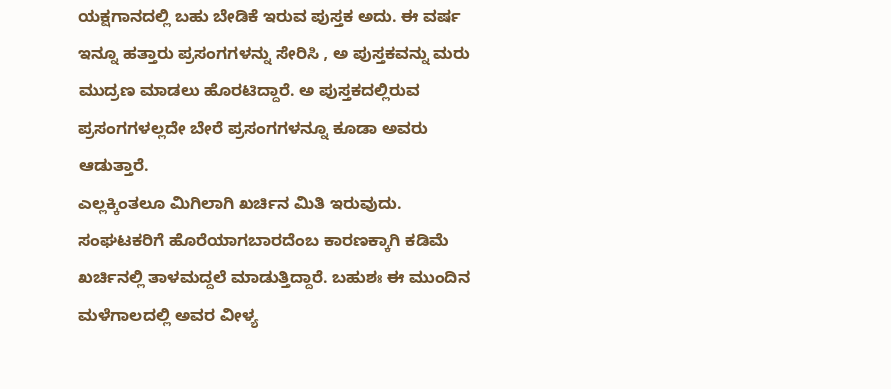ಯಕ್ಷಗಾನದಲ್ಲಿ ಬಹು ಬೇಡಿಕೆ ಇರುವ ಪುಸ್ತಕ ಅದು. ಈ ವರ್ಷ ಇನ್ನೂ ಹತ್ತಾರು ಪ್ರಸಂಗಗಳನ್ನು ಸೇರಿಸಿ , ಅ ಪುಸ್ತಕವನ್ನು ಮರು ಮುದ್ರಣ ಮಾಡಲು ಹೊರಟಿದ್ದಾರೆ. ಅ ಪುಸ್ತಕದಲ್ಲಿರುವ ಪ್ರಸಂಗಗಳಲ್ಲದೇ ಬೇರೆ ಪ್ರಸಂಗಗಳನ್ನೂ ಕೂಡಾ ಅವರು ಆಡುತ್ತಾರೆ.
ಎಲ್ಲಕ್ಕಿಂತಲೂ ಮಿಗಿಲಾಗಿ ಖರ್ಚಿನ ಮಿತಿ ಇರುವುದು. ಸಂಘಟಕರಿಗೆ ಹೊರೆಯಾಗಬಾರದೆಂಬ ಕಾರಣಕ್ಕಾಗಿ ಕಡಿಮೆ ಖರ್ಚಿನಲ್ಲಿ ತಾಳಮದ್ದಲೆ ಮಾಡುತ್ತಿದ್ದಾರೆ. ಬಹುಶಃ ಈ ಮುಂದಿನ ಮಳೆಗಾಲದಲ್ಲಿ ಅವರ ವೀಳ್ಯ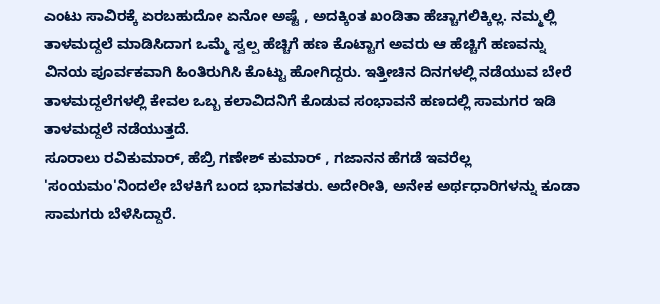ಎಂಟು ಸಾವಿರಕ್ಕೆ ಏರಬಹುದೋ ಏನೋ ಅಷ್ಟೆ , ಅದಕ್ಕಿಂತ ಖಂಡಿತಾ ಹೆಚ್ಚಾಗಲಿಕ್ಕಿಲ್ಲ. ನಮ್ಮಲ್ಲಿ ತಾಳಮದ್ದಲೆ ಮಾಡಿಸಿದಾಗ ಒಮ್ಮೆ ಸ್ವಲ್ಪ ಹೆಚ್ಚಿಗೆ ಹಣ ಕೊಟ್ಟಾಗ ಅವರು ಆ ಹೆಚ್ಚಿಗೆ ಹಣವನ್ನು ವಿನಯ ಪೂರ್ವಕವಾಗಿ ಹಿಂತಿರುಗಿಸಿ ಕೊಟ್ಟು ಹೋಗಿದ್ದರು. ಇತ್ತೀಚಿನ ದಿನಗಳಲ್ಲಿ ನಡೆಯುವ ಬೇರೆ ತಾಳಮದ್ದಲೆಗಳಲ್ಲಿ ಕೇವಲ ಒಬ್ಬ ಕಲಾವಿದನಿಗೆ ಕೊಡುವ ಸಂಭಾವನೆ ಹಣದಲ್ಲಿ ಸಾಮಗರ ಇಡಿ ತಾಳಮದ್ದಲೆ ನಡೆಯುತ್ತದೆ.
ಸೂರಾಲು ರವಿಕುಮಾರ್, ಹೆಬ್ರಿ ಗಣೇಶ್ ಕುಮಾರ್ , ಗಜಾನನ ಹೆಗಡೆ ಇವರೆಲ್ಲ 'ಸಂಯಮಂ'ನಿಂದಲೇ ಬೆಳಕಿಗೆ ಬಂದ ಭಾಗವತರು. ಅದೇರೀತಿ, ಅನೇಕ ಅರ್ಥಧಾರಿಗಳನ್ನು ಕೂಡಾ ಸಾಮಗರು ಬೆಳೆಸಿದ್ದಾರೆ.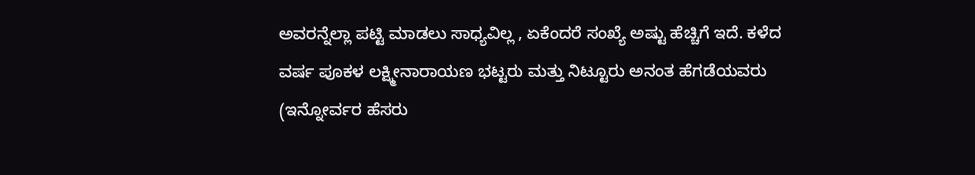ಅವರನ್ನೆಲ್ಲಾ ಪಟ್ಟಿ ಮಾಡಲು ಸಾಧ್ಯವಿಲ್ಲ , ಏಕೆಂದರೆ ಸಂಖ್ಯೆ ಅಷ್ಟು ಹೆಚ್ಚಿಗೆ ಇದೆ. ಕಳೆದ ವರ್ಷ ಪೂಕಳ ಲಕ್ಷ್ಮೀನಾರಾಯಣ ಭಟ್ಟರು ಮತ್ತು ನಿಟ್ಟೂರು ಅನಂತ ಹೆಗಡೆಯವರು (ಇನ್ನೋರ್ವರ ಹೆಸರು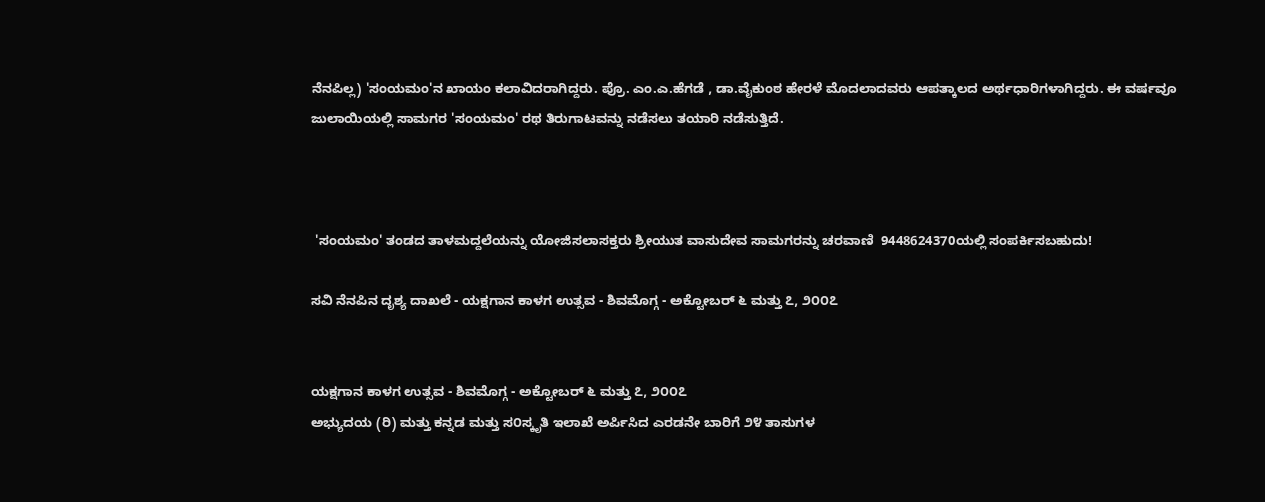ನೆನಪಿಲ್ಲ) 'ಸಂಯಮಂ'ನ ಖಾಯಂ ಕಲಾವಿದರಾಗಿದ್ದರು. ಪ್ರೊ. ಎಂ.ಎ.ಹೆಗಡೆ , ಡಾ.ವೈಕುಂಠ ಹೇರಳೆ ಮೊದಲಾದವರು ಆಪತ್ಕಾಲದ ಅರ್ಥಧಾರಿಗಳಾಗಿದ್ದರು. ಈ ವರ್ಷವೂ ಜುಲಾಯಿಯಲ್ಲಿ ಸಾಮಗರ 'ಸಂಯಮಂ' ರಥ ತಿರುಗಾಟವನ್ನು ನಡೆಸಲು ತಯಾರಿ ನಡೆಸುತ್ತಿದೆ.



 'ಸಂಯಮಂ' ತಂಡದ ತಾಳಮದ್ದಲೆಯನ್ನು ಯೋಜಿಸಲಾಸಕ್ತರು ಶ್ರೀಯುತ ವಾಸುದೇವ ಸಾಮಗರನ್ನು ಚರವಾಣಿ  9448624370ಯಲ್ಲಿ ಸಂಪರ್ಕಿಸಬಹುದು!

ಸವಿ ನೆನಪಿನ ದೃಶ್ಯ ದಾಖಲೆ - ಯಕ್ಷಗಾನ ಕಾಳಗ ಉತ್ಸವ - ಶಿವಮೊಗ್ಗ - ಅಕ್ಟೋಬರ್ ೬ ಮತ್ತು ೭, ೨೦೦೭


ಯಕ್ಷಗಾನ ಕಾಳಗ ಉತ್ಸವ - ಶಿವಮೊಗ್ಗ - ಅಕ್ಟೋಬರ್ ೬ ಮತ್ತು ೭, ೨೦೦೭
ಅಭ್ಯುದಯ (ರಿ) ಮತ್ತು ಕನ್ನಡ ಮತ್ತು ಸ೦ಸ್ಕೃತಿ ಇಲಾಖೆ ಅರ್ಪಿಸಿದ ಎರಡನೇ ಬಾರಿಗೆ ೨೪ ತಾಸುಗಳ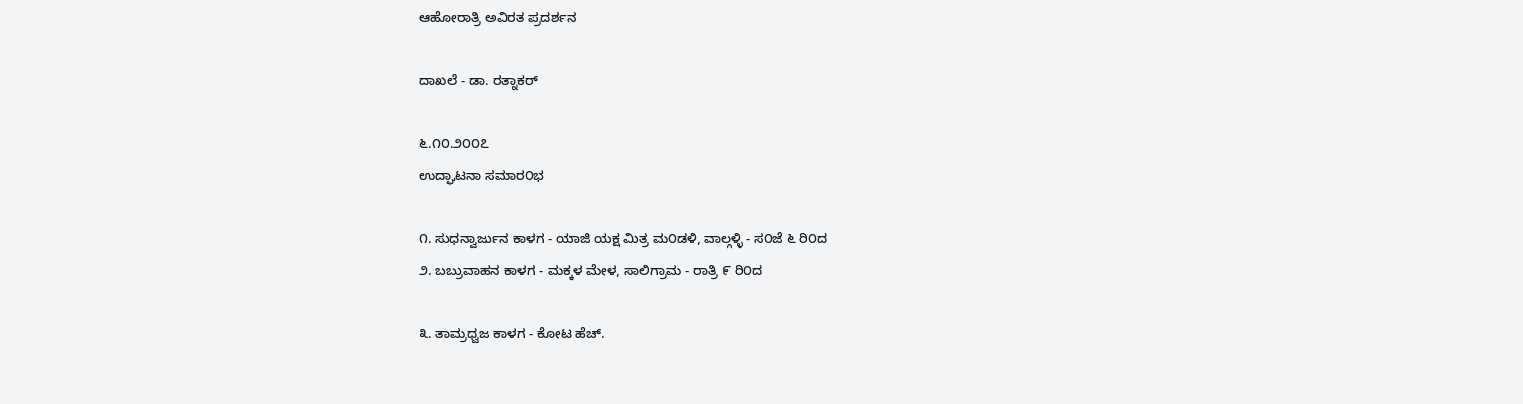ಆಹೋರಾತ್ರಿ ಅವಿರತ ಪ್ರದರ್ಶನ

ದಾಖಲೆ - ಡಾ. ರತ್ನಾಕರ್

೬.೧೦.೨೦೦೭
ಉದ್ಘಾಟನಾ ಸಮಾರ೦ಭ

೧. ಸುಧನ್ವಾರ್ಜುನ ಕಾಳಗ - ಯಾಜಿ ಯಕ್ಷ ಮಿತ್ರ ಮ೦ಡಳಿ, ವಾಲ್ಗಳ್ಳಿ - ಸ೦ಜೆ ೬ ರಿ೦ದ
೨. ಬಬ್ರುವಾಹನ ಕಾಳಗ - ಮಕ್ಕಳ ಮೇಳ, ಸಾಲಿಗ್ರಾಮ - ರಾತ್ರಿ ೯ ರಿ೦ದ

೩. ತಾಮ್ರಧ್ವಜ ಕಾಳಗ - ಕೋಟ ಹೆಚ್.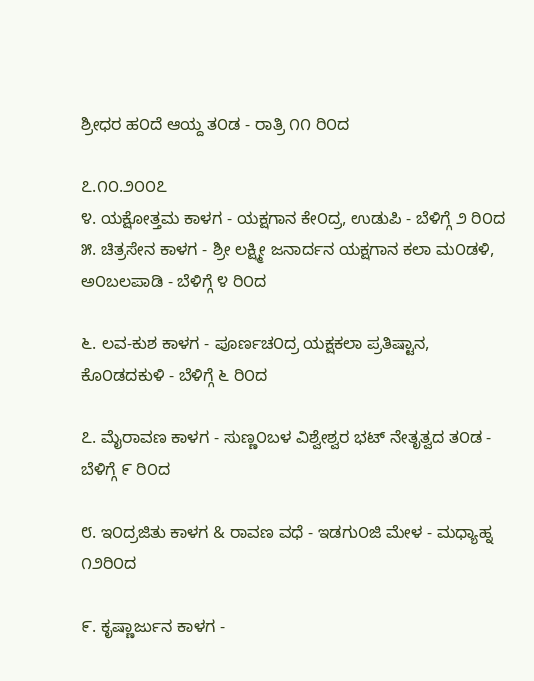ಶ್ರೀಧರ ಹ೦ದೆ ಆಯ್ದ ತ೦ಡ - ರಾತ್ರಿ ೧೧ ರಿ೦ದ

೭.೧೦.೨೦೦೭
೪. ಯಕ್ಷೋತ್ತಮ ಕಾಳಗ - ಯಕ್ಷಗಾನ ಕೇ೦ದ್ರ, ಉಡುಪಿ - ಬೆಳಿಗ್ಗೆ ೨ ರಿ೦ದ
೫. ಚಿತ್ರಸೇನ ಕಾಳಗ - ಶ್ರೀ ಲಕ್ಷ್ಮೀ ಜನಾರ್ದನ ಯಕ್ಷಗಾನ ಕಲಾ ಮ೦ಡಳಿ, ಅ೦ಬಲಪಾಡಿ - ಬೆಳಿಗ್ಗೆ ೪ ರಿ೦ದ

೬. ಲವ-ಕುಶ ಕಾಳಗ - ಪೂರ್ಣಚ೦ದ್ರ ಯಕ್ಷಕಲಾ ಪ್ರತಿಷ್ಟಾನ, ಕೊ೦ಡದಕುಳಿ - ಬೆಳಿಗ್ಗೆ ೬ ರಿ೦ದ

೭. ಮೈರಾವಣ ಕಾಳಗ - ಸುಣ್ಣ೦ಬಳ ವಿಶ್ವೇಶ್ವರ ಭಟ್ ನೇತೃತ್ವದ ತ೦ಡ - ಬೆಳಿಗ್ಗೆ ೯ ರಿ೦ದ

೮. ಇ೦ದ್ರಜಿತು ಕಾಳಗ & ರಾವಣ ವಧೆ - ಇಡಗು೦ಜಿ ಮೇಳ - ಮಧ್ಯಾಹ್ನ ೧೨ರಿ೦ದ

೯. ಕೃಷ್ಣಾರ್ಜುನ ಕಾಳಗ -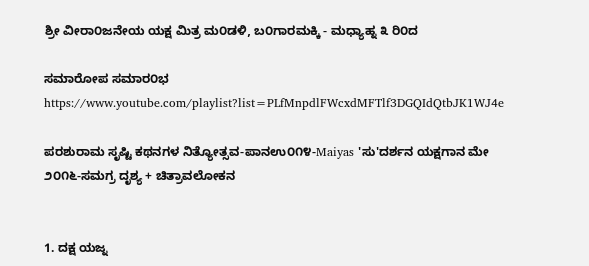ಶ್ರೀ ವೀರಾ೦ಜನೇಯ ಯಕ್ಷ ಮಿತ್ರ ಮ೦ಡಳಿ, ಬ೦ಗಾರಮಕ್ಕಿ - ಮಧ್ಯಾಹ್ನ ೩ ರಿ೦ದ

ಸಮಾರೋಪ ಸಮಾರ೦ಭ
https://www.youtube.com/playlist?list=PLfMnpdlFWcxdMFTlf3DGQIdQtbJK1WJ4e

ಪರಶುರಾಮ ಸೃಷ್ಟಿ ಕಥನಗಳ ನಿತ್ಯೋತ್ಸವ-ಪಾನಉ೦೧೪-Maiyas 'ಸು'ದರ್ಶನ ಯಕ್ಷಗಾನ ಮೇ ೨೦೧೬-ಸಮಗ್ರ ದೃಶ್ಯ + ಚಿತ್ರಾವಲೋಕನ


1. ದಕ್ಷ ಯಜ್ನ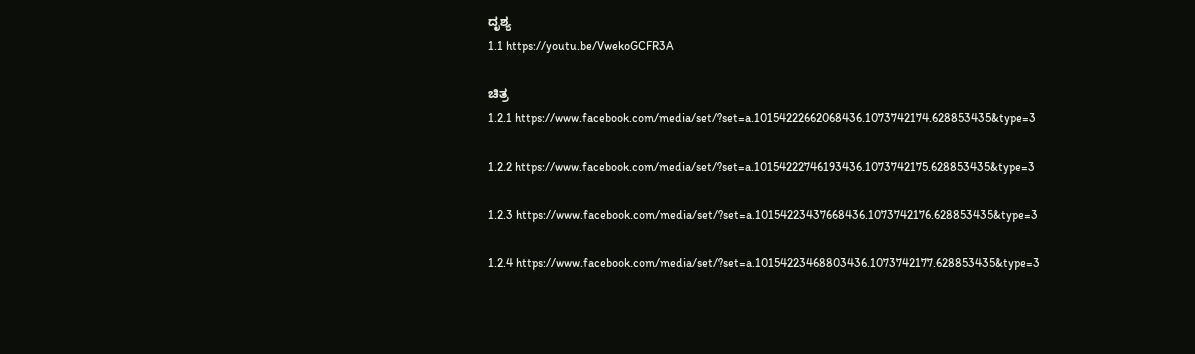ದೃಶ್ಯ
1.1 https://youtu.be/VwekoGCFR3A

ಚಿತ್ರ
1.2.1 https://www.facebook.com/media/set/?set=a.10154222662068436.1073742174.628853435&type=3

1.2.2 https://www.facebook.com/media/set/?set=a.10154222746193436.1073742175.628853435&type=3

1.2.3 https://www.facebook.com/media/set/?set=a.10154223437668436.1073742176.628853435&type=3

1.2.4 https://www.facebook.com/media/set/?set=a.10154223468803436.1073742177.628853435&type=3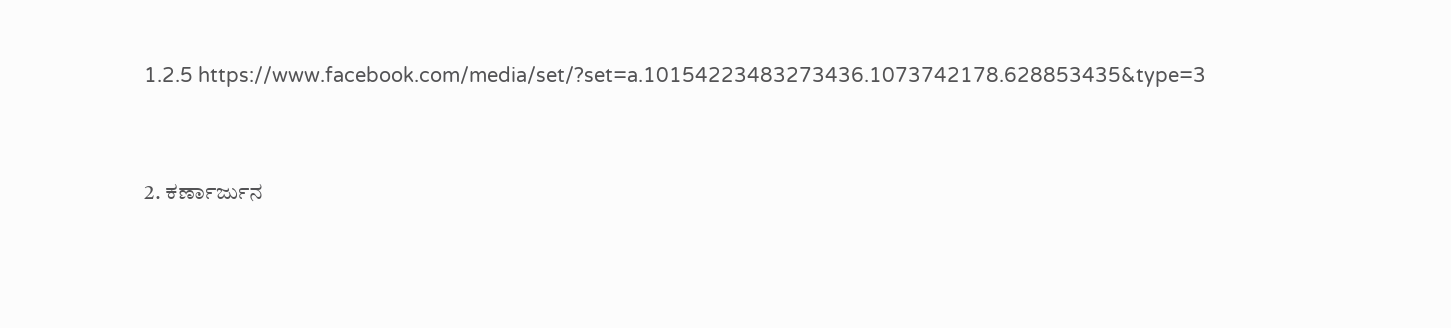1.2.5 https://www.facebook.com/media/set/?set=a.10154223483273436.1073742178.628853435&type=3


2. ಕರ್ಣಾರ್ಜುನ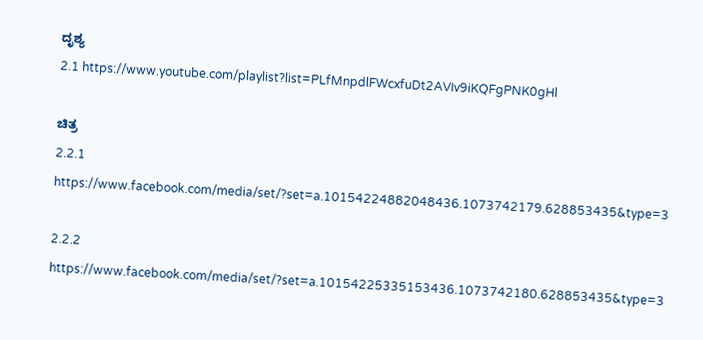ದೃಶ್ಯ
2.1 https://www.youtube.com/playlist?list=PLfMnpdlFWcxfuDt2AVIv9iKQFgPNK0gHl

ಚಿತ್ರ
2.2.1 https://www.facebook.com/media/set/?set=a.10154224882048436.1073742179.628853435&type=3

2.2.2 https://www.facebook.com/media/set/?set=a.10154225335153436.1073742180.628853435&type=3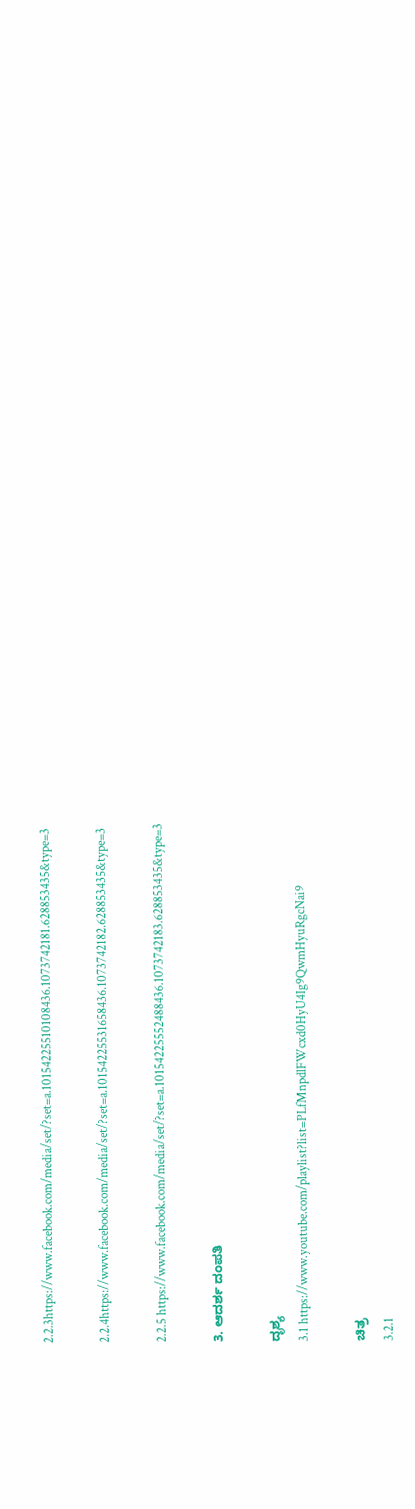2.2.3https://www.facebook.com/media/set/?set=a.10154225510108436.1073742181.628853435&type=3

2.2.4https://www.facebook.com/media/set/?set=a.10154225531658436.1073742182.628853435&type=3

2.2.5 https://www.facebook.com/media/set/?set=a.10154225552488436.1073742183.628853435&type=3

3. ಆದರ್ಶ ದಂಪತಿ

ದೃಶ್ಯ
3.1 https://www.youtube.com/playlist?list=PLfMnpdlFWcxd0HyU4Ig9QwmHyuRgcNai9

ಚಿತ್ರ
3.2.1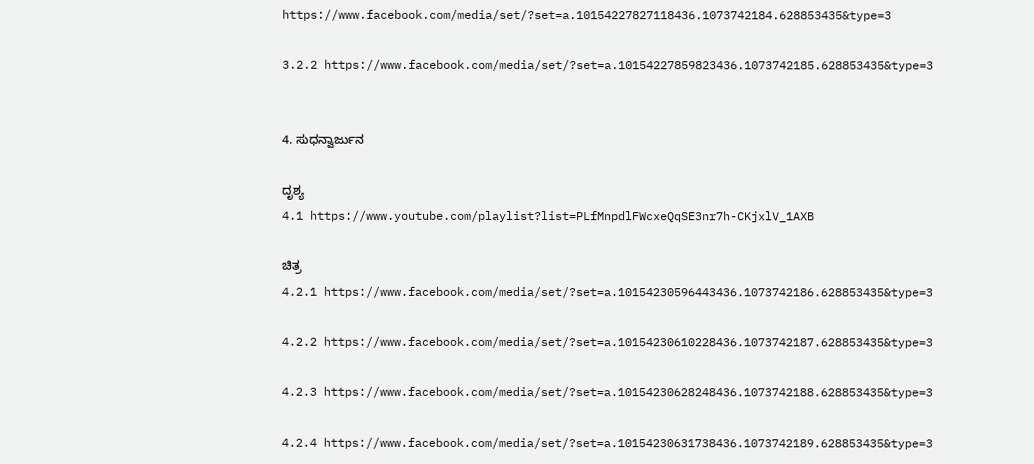https://www.facebook.com/media/set/?set=a.10154227827118436.1073742184.628853435&type=3

3.2.2 https://www.facebook.com/media/set/?set=a.10154227859823436.1073742185.628853435&type=3


4. ಸುಧನ್ವಾರ್ಜುನ

ದೃಶ್ಯ
4.1 https://www.youtube.com/playlist?list=PLfMnpdlFWcxeQqSE3nr7h-CKjxlV_1AXB

ಚಿತ್ರ
4.2.1 https://www.facebook.com/media/set/?set=a.10154230596443436.1073742186.628853435&type=3

4.2.2 https://www.facebook.com/media/set/?set=a.10154230610228436.1073742187.628853435&type=3

4.2.3 https://www.facebook.com/media/set/?set=a.10154230628248436.1073742188.628853435&type=3

4.2.4 https://www.facebook.com/media/set/?set=a.10154230631738436.1073742189.628853435&type=3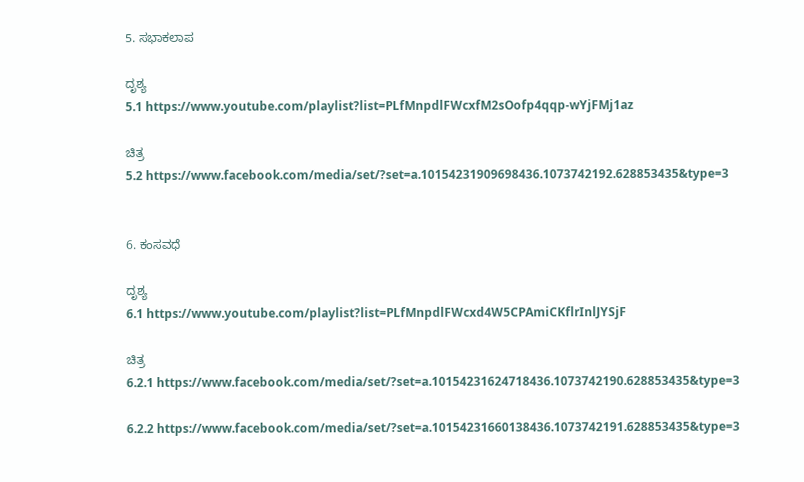5. ಸಭಾಕಲಾಪ

ದೃಶ್ಯ
5.1 https://www.youtube.com/playlist?list=PLfMnpdlFWcxfM2sOofp4qqp-wYjFMj1az

ಚಿತ್ರ
5.2 https://www.facebook.com/media/set/?set=a.10154231909698436.1073742192.628853435&type=3


6. ಕಂಸವಧೆ

ದೃಶ್ಯ
6.1 https://www.youtube.com/playlist?list=PLfMnpdlFWcxd4W5CPAmiCKflrInlJYSjF

ಚಿತ್ರ
6.2.1 https://www.facebook.com/media/set/?set=a.10154231624718436.1073742190.628853435&type=3

6.2.2 https://www.facebook.com/media/set/?set=a.10154231660138436.1073742191.628853435&type=3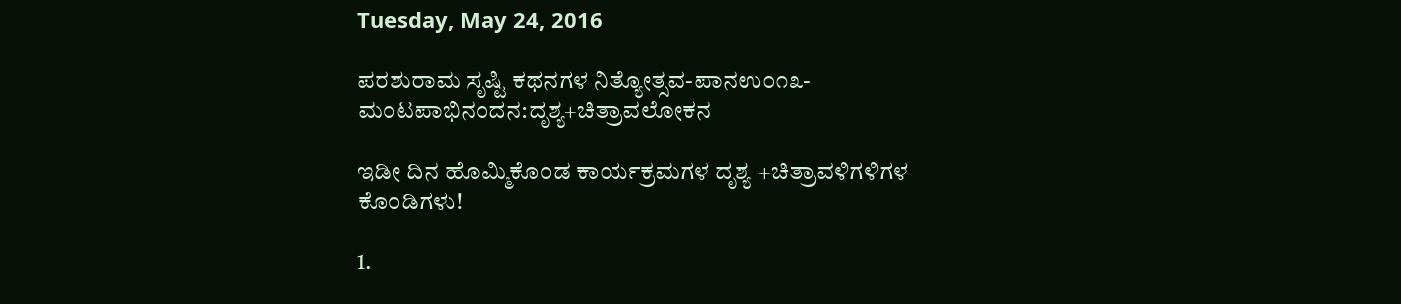Tuesday, May 24, 2016

ಪರಶುರಾಮ ಸೃಷ್ಟಿ ಕಥನಗಳ ನಿತ್ಯೋತ್ಸವ-ಪಾನಉ೦೧೩-ಮಂಟಪಾಭಿನಂದನ:ದೃಶ್ಯ+ಚಿತ್ರಾವಲೋಕನ

ಇಡೀ ದಿನ ಹೊಮ್ಮಿಕೊಂಡ ಕಾರ್ಯಕ್ರಮಗಳ ದೃಶ್ಯ +ಚಿತ್ರಾವಳಿಗಳಿಗಳ ಕೊಂಡಿಗಳು!

1.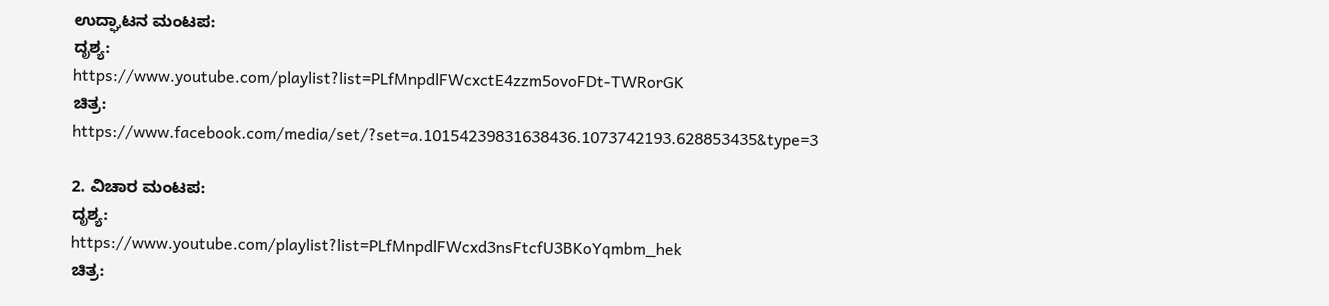ಉದ್ಘಾಟನ ಮಂಟಪ:
ದೃಶ್ಯ:
https://www.youtube.com/playlist?list=PLfMnpdlFWcxctE4zzm5ovoFDt-TWRorGK
ಚಿತ್ರ:
https://www.facebook.com/media/set/?set=a.10154239831638436.1073742193.628853435&type=3

2. ವಿಚಾರ ಮಂಟಪ:
ದೃಶ್ಯ:
https://www.youtube.com/playlist?list=PLfMnpdlFWcxd3nsFtcfU3BKoYqmbm_hek
ಚಿತ್ರ: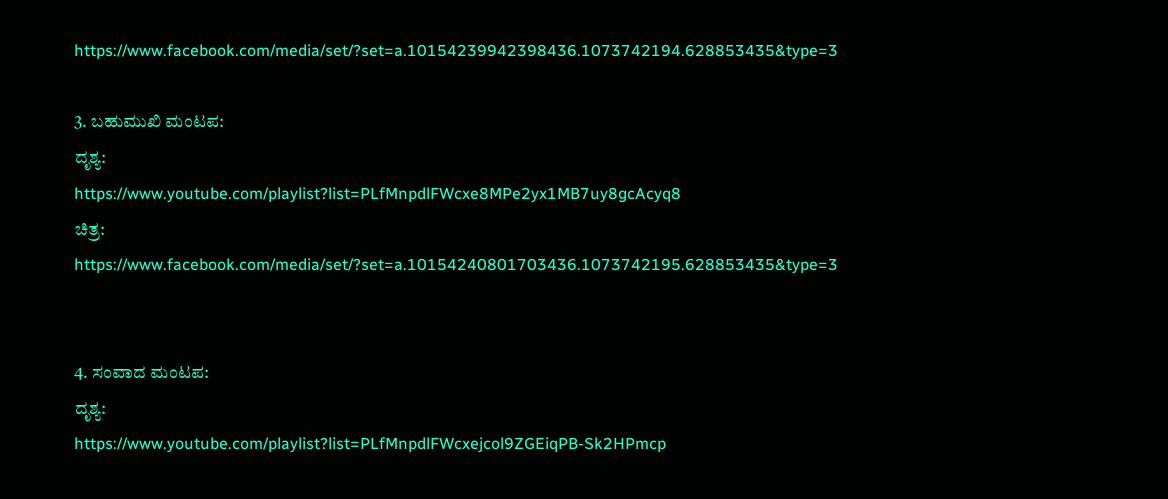https://www.facebook.com/media/set/?set=a.10154239942398436.1073742194.628853435&type=3

3. ಬಹುಮುಖಿ ಮಂಟಪ:
ದೃಶ್ಯ:
https://www.youtube.com/playlist?list=PLfMnpdlFWcxe8MPe2yx1MB7uy8gcAcyq8
ಚಿತ್ರ:
https://www.facebook.com/media/set/?set=a.10154240801703436.1073742195.628853435&type=3


4. ಸಂವಾದ ಮಂಟಪ:
ದೃಶ್ಯ:
https://www.youtube.com/playlist?list=PLfMnpdlFWcxejcol9ZGEiqPB-Sk2HPmcp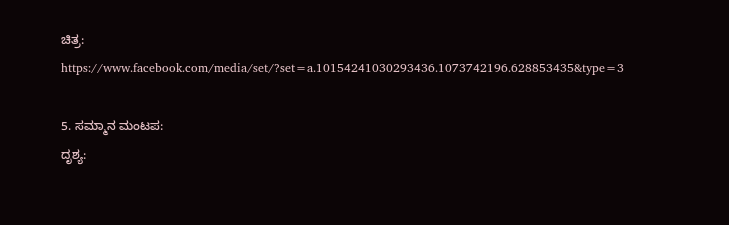ಚಿತ್ರ:
https://www.facebook.com/media/set/?set=a.10154241030293436.1073742196.628853435&type=3

5. ಸಮ್ಮಾನ ಮಂಟಪ:
ದೃಶ್ಯ: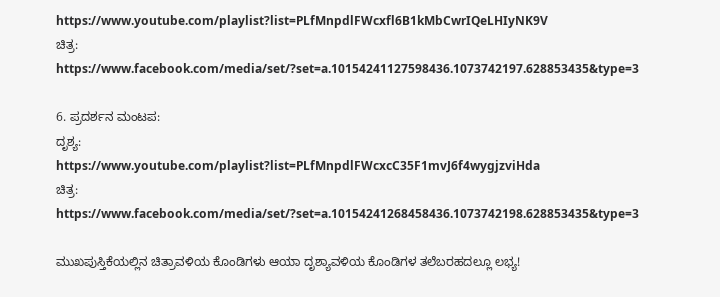https://www.youtube.com/playlist?list=PLfMnpdlFWcxfl6B1kMbCwrIQeLHIyNK9V
ಚಿತ್ರ:
https://www.facebook.com/media/set/?set=a.10154241127598436.1073742197.628853435&type=3

6. ಪ್ರದರ್ಶನ ಮಂಟಪ:
ದೃಶ್ಯ:
https://www.youtube.com/playlist?list=PLfMnpdlFWcxcC35F1mvJ6f4wygjzviHda
ಚಿತ್ರ:
https://www.facebook.com/media/set/?set=a.10154241268458436.1073742198.628853435&type=3

ಮುಖಪುಸ್ತಿಕೆಯಲ್ಲಿನ ಚಿತ್ರಾವಳಿಯ ಕೊಂಡಿಗಳು ಆಯಾ ದೃಶ್ಯಾವಳಿಯ ಕೊಂಡಿಗಳ ತಲೆಬರಹದಲ್ಲೂ ಲಭ್ಯ!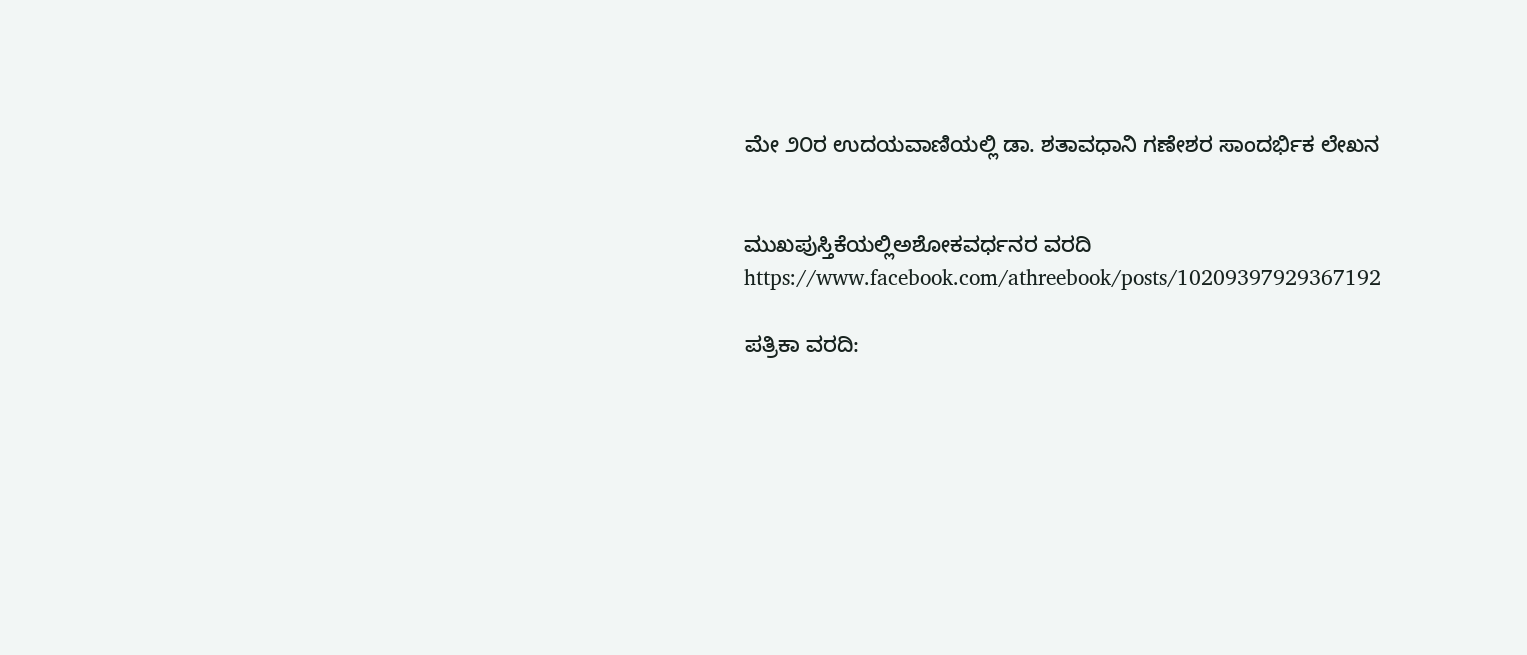ಮೇ ೨೦ರ ಉದಯವಾಣಿಯಲ್ಲಿ ಡಾ. ಶತಾವಧಾನಿ ಗಣೇಶರ ಸಾಂದರ್ಭಿಕ ಲೇಖನ


ಮುಖಪುಸ್ತಿಕೆಯಲ್ಲಿಅಶೋಕವರ್ಧನರ ವರದಿ
https://www.facebook.com/athreebook/posts/10209397929367192

ಪತ್ರಿಕಾ ವರದಿ: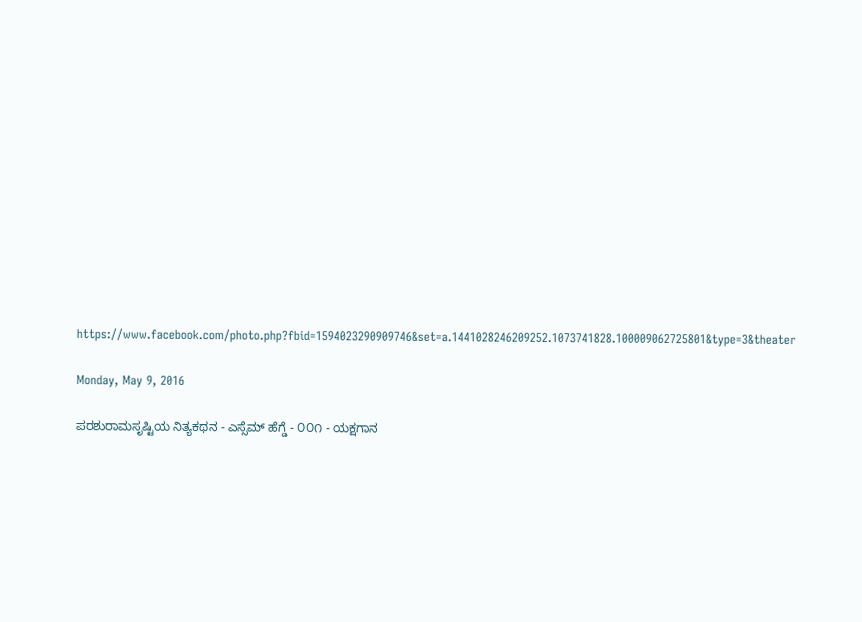https://www.facebook.com/photo.php?fbid=1594023290909746&set=a.1441028246209252.1073741828.100009062725801&type=3&theater

Monday, May 9, 2016

ಪರಶುರಾಮಸೃಷ್ಟಿಯ ನಿತ್ಯಕಥನ - ಎಸ್ಸೆಮ್ ಹೆಗ್ಡೆ - ೦೦೧ - ಯಕ್ಷಗಾನ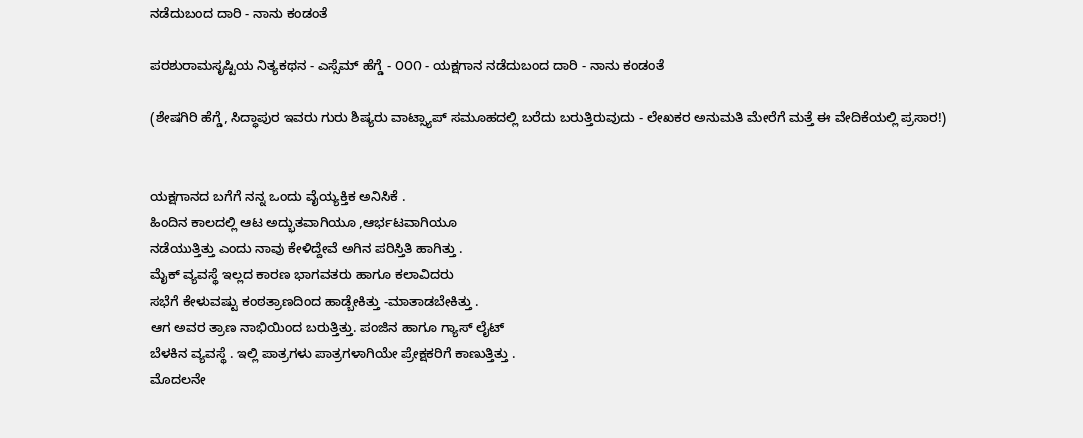ನಡೆದುಬಂದ ದಾರಿ - ನಾನು ಕಂಡಂತೆ

ಪರಶುರಾಮಸೃಷ್ಟಿಯ ನಿತ್ಯಕಥನ - ಎಸ್ಸೆಮ್ ಹೆಗ್ಡೆ - ೦೦೧ - ಯಕ್ಷಗಾನ ನಡೆದುಬಂದ ದಾರಿ - ನಾನು ಕಂಡಂತೆ

(ಶೇಷಗಿರಿ ಹೆಗ್ಡೆ, ಸಿದ್ಧಾಪುರ ಇವರು ಗುರು ಶಿಷ್ಯರು ವಾಟ್ಸ್ಯಾಪ್ ಸಮೂಹದಲ್ಲಿ ಬರೆದು ಬರುತ್ತಿರುವುದು - ಲೇಖಕರ ಅನುಮತಿ ಮೇರೆಗೆ ಮತ್ತೆ ಈ ವೇದಿಕೆಯಲ್ಲಿ ಪ್ರಸಾರ!)


ಯಕ್ಷಗಾನದ ಬಗೆಗೆ ನನ್ನ ಒಂದು ವೈಯ್ಯಕ್ತಿಕ ಅನಿಸಿಕೆ .
ಹಿಂದಿನ ಕಾಲದಲ್ಲಿ ಆಟ ಅದ್ಭುತವಾಗಿಯೂ ,ಆರ್ಭಟವಾಗಿಯೂ
ನಡೆಯುತ್ತಿತ್ತು ಎಂದು ನಾವು ಕೇಳಿದ್ದೇವೆ ಅಗಿನ ಪರಿಸ್ತಿತಿ ಹಾಗಿತ್ತು .
ಮೈಕ್ ವ್ಯವಸ್ಥೆ ಇಲ್ಲದ ಕಾರಣ ಭಾಗವತರು ಹಾಗೂ ಕಲಾವಿದರು
ಸಭೆಗೆ ಕೇಳುವಷ್ಟು ಕಂಠತ್ರಾಣದಿಂದ ಹಾಡ್ಬೇಕಿತ್ತು -ಮಾತಾಡಬೇಕಿತ್ತು .
ಆಗ ಅವರ ತ್ರಾಣ ನಾಭಿಯಿಂದ ಬರುತ್ತಿತ್ತು. ಪಂಜಿನ ಹಾಗೂ ಗ್ಯಾಸ್ ಲೈಟ್
ಬೆಳಕಿನ ವ್ಯವಸ್ಥೆ . ಇಲ್ಲಿ ಪಾತ್ರಗಳು ಪಾತ್ರಗಳಾಗಿಯೇ ಪ್ರೇಕ್ಷಕರಿಗೆ ಕಾಣುತ್ತಿತ್ತು .
ಮೊದಲನೇ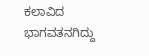ಕಲಾವಿದ ಭಾಗವತನಗಿದ್ದು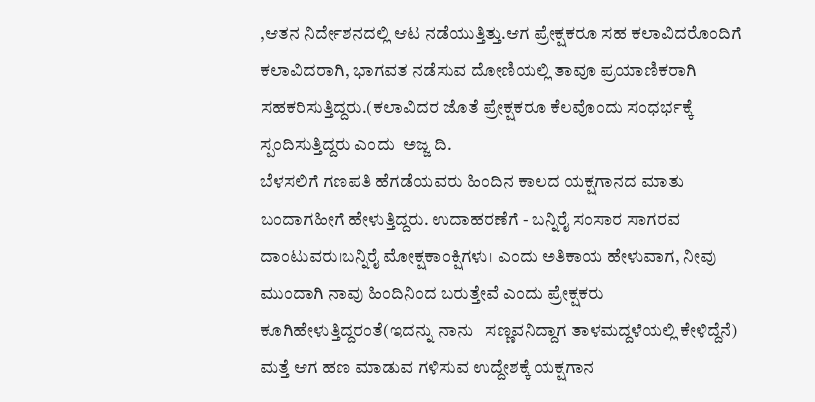,ಆತನ ನಿರ್ದೇಶನದಲ್ಲಿ ಆಟ ನಡೆಯುತ್ತಿತ್ತು.ಆಗ ಪ್ರೇಕ್ಷಕರೂ ಸಹ ಕಲಾವಿದರೊಂದಿಗೆ ಕಲಾವಿದರಾಗಿ, ಭಾಗವತ ನಡೆಸುವ ದೋಣಿಯಲ್ಲಿ ತಾವೂ ಪ್ರಯಾಣಿಕರಾಗಿ ಸಹಕರಿಸುತ್ತಿದ್ದರು.(ಕಲಾವಿದರ ಜೊತೆ ಪ್ರೇಕ್ಷಕರೂ ಕೆಲವೊಂದು ಸಂಧರ್ಭಕ್ಕೆ ಸ್ಪಂದಿಸುತ್ತಿದ್ದರು ಎಂದು  ಅಜ್ಜ ದಿ.
ಬೆಳಸಲಿಗೆ ಗಣಪತಿ ಹೆಗಡೆಯವರು ಹಿಂದಿನ ಕಾಲದ ಯಕ್ಷಗಾನದ ಮಾತು ಬಂದಾಗಹೀಗೆ ಹೇಳುತ್ತಿದ್ದರು. ಉದಾಹರಣೆಗೆ - ಬನ್ನಿರೈ ಸಂಸಾರ ಸಾಗರವ ದಾಂಟುವರು।ಬನ್ನಿರೈ ಮೋಕ್ಷಕಾಂಕ್ಷಿಗಳು। ಎಂದು ಅತಿಕಾಯ ಹೇಳುವಾಗ, ನೀವು ಮುಂದಾಗಿ ನಾವು ಹಿಂದಿನಿಂದ ಬರುತ್ತೇವೆ ಎಂದು ಪ್ರೇಕ್ಷಕರು ಕೂಗಿಹೇಳುತ್ತಿದ್ದರಂತೆ(ಇದನ್ನು ನಾನು   ಸಣ್ಣವನಿದ್ದಾಗ ತಾಳಮದ್ದಳೆಯಲ್ಲಿ ಕೇಳಿದ್ದೆನೆ) ಮತ್ತೆ ಆಗ ಹಣ ಮಾಡುವ ಗಳಿಸುವ ಉದ್ದೇಶಕ್ಕೆ ಯಕ್ಷಗಾನ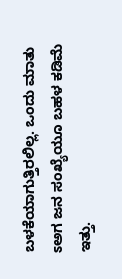ಬಳಕೆಯಾಗುತ್ತಿರಲಿಲ್ಲ. ಒಂದು ಮಾತು ಽಅಗ ಜನ ಸಂಖ್ಯೆಯೂ ಬಹಳ ಕಡಿಮೆ ಇತ್ತು.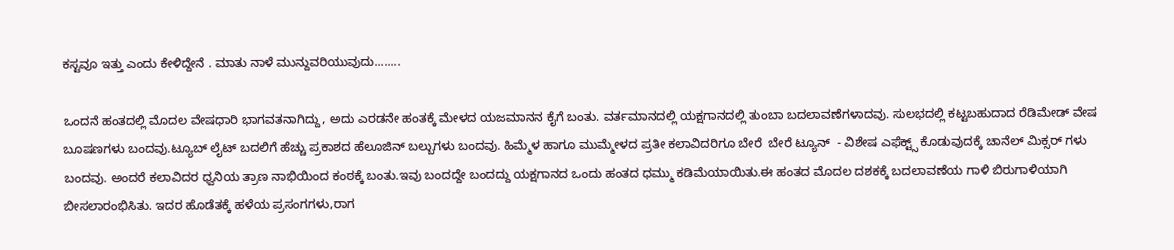ಕಸ್ಟವೂ ಇತ್ತು ಎಂದು ಕೇಳಿದ್ದೇನೆ . ಮಾತು ನಾಳೆ ಮುನ್ದುವರಿಯುವುದು........

ಒಂದನೆ ಹಂತದಲ್ಲಿ ಮೊದಲ ವೇಷಧಾರಿ ಭಾಗವತನಾಗಿದ್ದು, ಅದು ಎರಡನೇ ಹಂತಕ್ಕೆ ಮೇಳದ ಯಜಮಾನನ ಕೈಗೆ ಬಂತು. ವರ್ತಮಾನದಲ್ಲಿ ಯಕ್ಷಗಾನದಲ್ಲಿ ತುಂಬಾ ಬದಲಾವಣೆಗಳಾದವು. ಸುಲಭದಲ್ಲಿ ಕಟ್ಟಬಹುದಾದ ರೆಡಿಮೇಡ್ ವೇಷ ಬೂಷಣಗಳು ಬಂದವು.ಟ್ಯೂಬ್ ಲೈಟ್ ಬದಲಿಗೆ ಹೆಚ್ಚು ಪ್ರಕಾಶದ ಹೆಲೂಜಿನ್ ಬಲ್ಬುಗಳು ಬಂದವು. ಹಿಮ್ಮೆಳ ಹಾಗೂ ಮುಮ್ಮೇಳದ ಪ್ರತೀ ಕಲಾವಿದರಿಗೂ ಬೇರೆ  ಬೇರೆ ಟ್ಯೂನ್  - ವಿಶೇಷ ಎಫೆಕ್ಟ್ಸ್ ಕೊಡುವುದಕ್ಕೆ ಚಾನೆಲ್ ಮಿಕ್ಸರ್ ಗಳು  ಬಂದವು. ಅಂದರೆ ಕಲಾವಿದರ ಧ್ವನಿಯ ತ್ರಾಣ ನಾಭಿಯಿಂದ ಕಂಠಕ್ಕೆ ಬಂತು.ಇವು ಬಂದದ್ದೇ ಬಂದದ್ದು ಯಕ್ಷಗಾನದ ಒಂದು ಹಂತದ ಧಮ್ಮು ಕಡಿಮೆಯಾಯಿತು.ಈ ಹಂತದ ಮೊದಲ ದಶಕಕ್ಕೆ ಬದಲಾವಣೆಯ ಗಾಳಿ ಬಿರುಗಾಳಿಯಾಗಿ ಬೀಸಲಾರಂಭಿಸಿತು. ಇದರ ಹೊಡೆತಕ್ಕೆ ಹಳೆಯ ಪ್ರಸಂಗಗಳು,ರಾಗ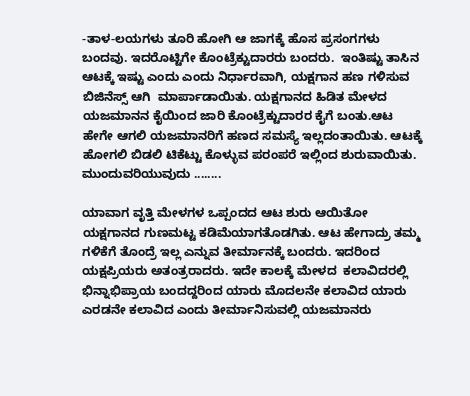-ತಾಳ-ಲಯಗಳು ತೂರಿ ಹೋಗಿ ಆ ಜಾಗಕ್ಕೆ ಹೊಸ ಪ್ರಸಂಗಗಳು ಬಂದವು. ಇದರೊಟ್ಟಿಗೇ ಕೊಂಟ್ರೆಕ್ಟುದಾರರು ಬಂದರು.  ಇಂತಿಷ್ಟು ತಾಸಿನ ಆಟಕ್ಕೆ ಇಷ್ಟು ಎಂದು ಎಂದು ನಿರ್ಧಾರವಾಗಿ, ಯಕ್ಷಗಾನ ಹಣ ಗಳಿಸುವ ಬಿಜಿನೆಸ್ಸ್ ಆಗಿ  ಮಾರ್ಪಾಡಾಯಿತು. ಯಕ್ಷಗಾನದ ಹಿಡಿತ ಮೇಳದ ಯಜಮಾನನ ಕೈಯಿಂದ ಜಾರಿ ಕೊಂಟ್ರೆಕ್ಟುದಾರರ ಕೈಗೆ ಬಂತು.ಆಟ ಹೇಗೇ ಆಗಲಿ ಯಜಮಾನರಿಗೆ ಹಣದ ಸಮಸ್ಯೆ ಇಲ್ಲದಂತಾಯಿತು. ಆಟಕ್ಕೆ ಹೋಗಲಿ ಬಿಡಲಿ ಟಿಕೆಟ್ಟು ಕೊಳ್ಳುವ ಪರಂಪರೆ ಇಲ್ಲಿಂದ ಶುರುವಾಯಿತು.
ಮುಂದುವರಿಯುವುದು ........

ಯಾವಾಗ ವೃತ್ತಿ ಮೇಳಗಳ ಒಪ್ಪಂದದ ಆಟ ಶುರು ಆಯಿತೋ  ಯಕ್ಷಗಾನದ ಗುಣಮಟ್ಟ ಕಡಿಮೆಯಾಗತೊಡಗಿತು. ಆಟ ಹೇಗಾದ್ರು ತಮ್ಮ ಗಳಿಕೆಗೆ ತೊಂದ್ರೆ ಇಲ್ಲ ಎನ್ನುವ ತೀರ್ಮಾನಕ್ಕೆ ಬಂದರು. ಇದರಿಂದ  ಯಕ್ಷಪ್ರಿಯರು ಅತಂತ್ರರಾದರು. ಇದೇ ಕಾಲಕ್ಕೆ ಮೇಳದ  ಕಲಾವಿದರಲ್ಲಿ ಭಿನ್ನಾಭಿಪ್ರಾಯ ಬಂದದ್ದರಿಂದ ಯಾರು ಮೊದಲನೇ ಕಲಾವಿದ ಯಾರು ಎರಡನೇ ಕಲಾವಿದ ಎಂದು ತೀರ್ಮಾನಿಸುವಲ್ಲಿ ಯಜಮಾನರು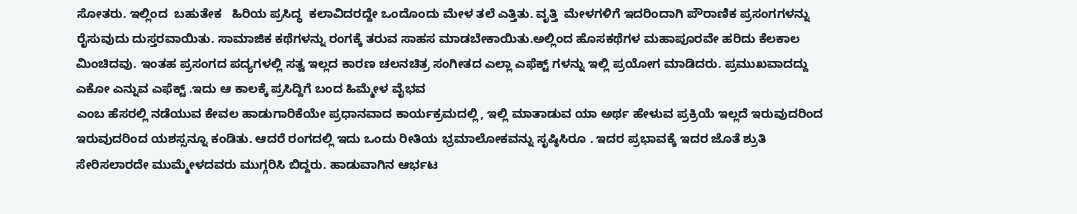ಸೋತರು. ಇಲ್ಲಿಂದ  ಬಹುತೇಕ   ಹಿರಿಯ ಪ್ರಸಿದ್ಧ  ಕಲಾವಿದರದ್ದೇ ಒಂದೊಂದು ಮೇಳ ತಲೆ ಎತ್ತಿತು. ವೃತ್ತಿ  ಮೇಳಗಳಿಗೆ ಇದರಿಂದಾಗಿ ಪೌರಾಣಿಕ ಪ್ರಸಂಗಗಳನ್ನು  ರೈಸುವುದು ದುಸ್ತರವಾಯಿತು. ಸಾಮಾಜಿಕ ಕಥೆಗಳನ್ನು ರಂಗಕ್ಕೆ ತರುವ ಸಾಹಸ ಮಾಡಬೇಕಾಯಿತು.ಅಲ್ಲಿಂದ ಹೊಸಕಥೆಗಳ ಮಹಾಪೂರವೇ ಹರಿದು ಕೆಲಕಾಲ ಮಿಂಚಿದವು. ಇಂತಹ ಪ್ರಸಂಗದ ಪದ್ಯಗಳಲ್ಲಿ ಸತ್ವ ಇಲ್ಲದ ಕಾರಣ ಚಲನಚಿತ್ರ ಸಂಗೀತದ ಎಲ್ಲಾ ಎಫೆಕ್ಟ್ ಗಳನ್ನು ಇಲ್ಲಿ ಪ್ರಯೋಗ ಮಾಡಿದರು. ಪ್ರಮುಖವಾದದ್ದು ಎಕೋ ಎನ್ನುವ ಎಫೆಕ್ಟ್ .ಇದು ಆ ಕಾಲಕ್ಕೆ ಪ್ರಸಿದ್ದಿಗೆ ಬಂದ ಹಿಮ್ಮೇಳ ವೈಭವ
ಎಂಬ ಹೆಸರಲ್ಲಿ ನಡೆಯುವ ಕೇವಲ ಹಾಡುಗಾರಿಕೆಯೇ ಪ್ರಧಾನವಾದ ಕಾರ್ಯಕ್ರಮದಲ್ಲಿ, ಇಲ್ಲಿ ಮಾತಾಡುವ ಯಾ ಅರ್ಥ ಹೇಳುವ ಪ್ರಕ್ರಿಯೆ ಇಲ್ಲದೆ ಇರುವುದರಿಂದ ಇರುವುದರಿಂದ ಯಶಸ್ಸನ್ನೂ ಕಂಡಿತು. ಆದರೆ ರಂಗದಲ್ಲಿ ಇದು ಒಂದು ರೀತಿಯ ಭ್ರಮಾಲೋಕವನ್ನು ಸೃಷ್ಠಿಸಿರೂ . ಇದರ ಪ್ರಭಾವಕ್ಕೆ ಇದರ ಜೊತೆ ಶ್ರುತಿ ಸೇರಿಸಲಾರದೇ ಮುಮ್ಮೇಳದವರು ಮುಗ್ಗರಿಸಿ ಬಿದ್ದರು. ಹಾಡುವಾಗಿನ ಆರ್ಭಟ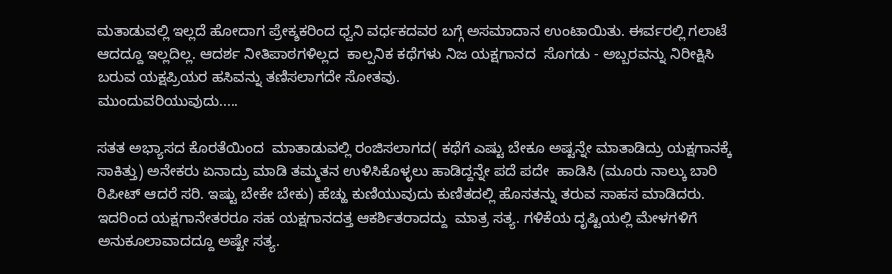ಮತಾಡುವಲ್ಲಿ ಇಲ್ಲದೆ ಹೋದಾಗ ಪ್ರೇಕ್ಶಕರಿಂದ ಧ್ವನಿ ವರ್ಧಕದವರ ಬಗ್ಗೆ ಅಸಮಾದಾನ ಉಂಟಾಯಿತು. ಈರ್ವರಲ್ಲಿ ಗಲಾಟೆ ಆದದ್ದೂ ಇಲ್ಲದಿಲ್ಲ. ಆದರ್ಶ ನೀತಿಪಾಠಗಳಿಲ್ಲದ  ಕಾಲ್ಪನಿಕ ಕಥೆಗಳು ನಿಜ ಯಕ್ಷಗಾನದ  ಸೊಗಡು - ಅಬ್ಬರವನ್ನು ನಿರೀಕ್ಷಿಸಿ ಬರುವ ಯಕ್ಷಪ್ರಿಯರ ಹಸಿವನ್ನು ತಣಿಸಲಾಗದೇ ಸೋತವು.
ಮುಂದುವರಿಯುವುದು.....

ಸತತ ಅಭ್ಯಾಸದ ಕೊರತೆಯಿಂದ  ಮಾತಾಡುವಲ್ಲಿ ರಂಜಿಸಲಾಗದ( ಕಥೆಗೆ ಎಷ್ಟು ಬೇಕೂ ಅಷ್ಟನ್ನೇ ಮಾತಾಡಿದ್ರು ಯಕ್ಷಗಾನಕ್ಕೆ ಸಾಕಿತ್ತು) ಅನೇಕರು ಏನಾದ್ರು ಮಾಡಿ ತಮ್ಮತನ ಉಳಿಸಿಕೊಳ್ಳಲು ಹಾಡಿದ್ದನ್ನೇ ಪದೆ ಪದೇ  ಹಾಡಿಸಿ (ಮೂರು ನಾಲ್ಕು ಬಾರಿ ರಿಪೀಟ್ ಆದರೆ ಸರಿ. ಇಷ್ಟು ಬೇಕೇ ಬೇಕು) ಹೆಚ್ಹು ಕುಣಿಯುವುದು ಕುಣಿತದಲ್ಲಿ ಹೊಸತನ್ನು ತರುವ ಸಾಹಸ ಮಾಡಿದರು. ಇದರಿಂದ ಯಕ್ಷಗಾನೇತರರೂ ಸಹ ಯಕ್ಷಗಾನದತ್ತ ಆಕರ್ಶಿತರಾದದ್ದು  ಮಾತ್ರ ಸತ್ಯ. ಗಳಿಕೆಯ ದೃಷ್ಟಿಯಲ್ಲಿ ಮೇಳಗಳಿಗೆ ಅನುಕೂಲಾವಾದದ್ದೂ ಅಷ್ಟೇ ಸತ್ಯ.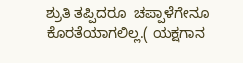ಶ್ರುತಿ ತಪ್ಪಿದರೂ  ಚಪ್ಪಾಳೆಗೇನೂ ಕೊರತೆಯಾಗಲಿಲ್ಲ.( ಯಕ್ಷಗಾನ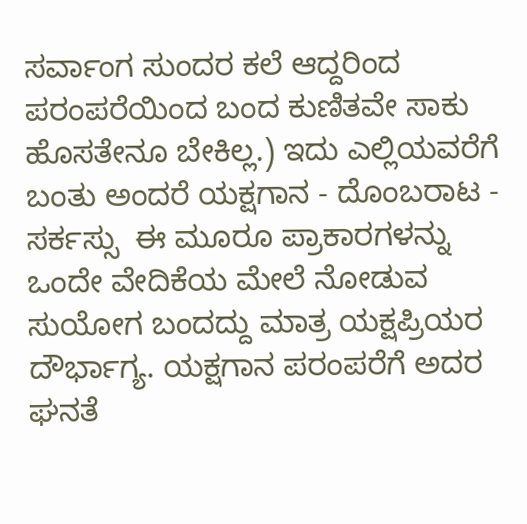ಸರ್ವಾಂಗ ಸುಂದರ ಕಲೆ ಆದ್ದರಿಂದ  ಪರಂಪರೆಯಿಂದ ಬಂದ ಕುಣಿತವೇ ಸಾಕು ಹೊಸತೇನೂ ಬೇಕಿಲ್ಲ.) ಇದು ಎಲ್ಲಿಯವರೆಗೆ ಬಂತು ಅಂದರೆ ಯಕ್ಷಗಾನ - ದೊಂಬರಾಟ - ಸರ್ಕಸ್ಸು  ಈ ಮೂರೂ ಪ್ರಾಕಾರಗಳನ್ನು  ಒಂದೇ ವೇದಿಕೆಯ ಮೇಲೆ ನೋಡುವ ಸುಯೋಗ ಬಂದದ್ದು ಮಾತ್ರ ಯಕ್ಷಪ್ರಿಯರ ದೌರ್ಭಾಗ್ಯ. ಯಕ್ಷಗಾನ ಪರಂಪರೆಗೆ ಅದರ ಘನತೆ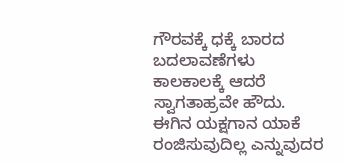ಗೌರವಕ್ಕೆ ಧಕ್ಕೆ ಬಾರದ ಬದಲಾವಣೆಗಳು ಕಾಲಕಾಲಕ್ಕೆ ಆದರೆ ಸ್ವಾಗತಾಹ್ರವೇ ಹೌದು. ಈಗಿನ ಯಕ್ಷಗಾನ ಯಾಕೆ ರಂಜಿಸುವುದಿಲ್ಲ ಎನ್ನುವುದರ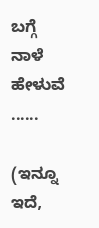ಬಗ್ಗೆ ನಾಳೆ ಹೇಳುವೆ ......

(ಇನ್ನೂ ಇದೆ,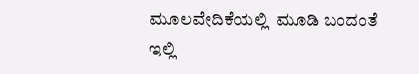ಮೂಲವೇದಿಕೆಯಲ್ಲಿ  ಮೂಡಿ ಬಂದಂತೆ ಇಲ್ಲಿ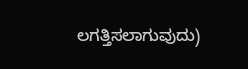ಲಗತ್ತಿಸಲಾಗುವುದು)